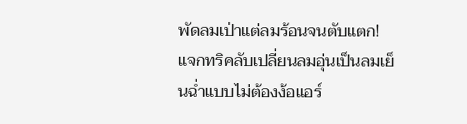พัดลมเป่าแต่ลมร้อนจนตับแตก! แจกทริคลับเปลี่ยนลมอุ่นเป็นลมเย็นฉ่ำแบบไม่ต้องง้อแอร์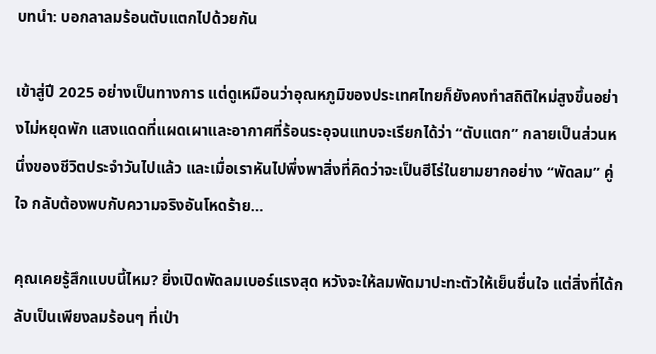บทนำ: บอกลาลมร้อนตับแตกไปด้วยกัน

เข้าสู่ปี 2025 อย่างเป็นทางการ แต่ดูเหมือนว่าอุณหภูมิของประเทศไทยก็ยังคงทำสถิติใหม่สูงขึ้นอย่างไม่หยุดพัก แสงแดดที่แผดเผาและอากาศที่ร้อนระอุจนแทบจะเรียกได้ว่า “ตับแตก” กลายเป็นส่วนหนึ่งของชีวิตประจำวันไปแล้ว และเมื่อเราหันไปพึ่งพาสิ่งที่คิดว่าจะเป็นฮีโร่ในยามยากอย่าง “พัดลม” คู่ใจ กลับต้องพบกับความจริงอันโหดร้าย…

คุณเคยรู้สึกแบบนี้ไหม? ยิ่งเปิดพัดลมเบอร์แรงสุด หวังจะให้ลมพัดมาปะทะตัวให้เย็นชื่นใจ แต่สิ่งที่ได้กลับเป็นเพียงลมร้อนๆ ที่เป่า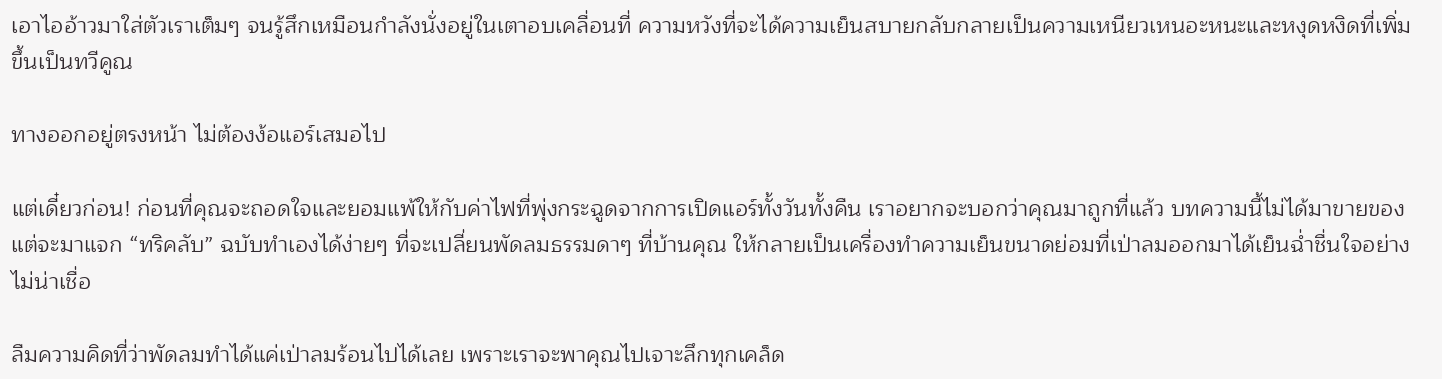เอาไออ้าวมาใส่ตัวเราเต็มๆ จนรู้สึกเหมือนกำลังนั่งอยู่ในเตาอบเคลื่อนที่ ความหวังที่จะได้ความเย็นสบายกลับกลายเป็นความเหนียวเหนอะหนะและหงุดหงิดที่เพิ่มขึ้นเป็นทวีคูณ

ทางออกอยู่ตรงหน้า ไม่ต้องง้อแอร์เสมอไป

แต่เดี๋ยวก่อน! ก่อนที่คุณจะถอดใจและยอมแพ้ให้กับค่าไฟที่พุ่งกระฉูดจากการเปิดแอร์ทั้งวันทั้งคืน เราอยากจะบอกว่าคุณมาถูกที่แล้ว บทความนี้ไม่ได้มาขายของ แต่จะมาแจก “ทริคลับ” ฉบับทำเองได้ง่ายๆ ที่จะเปลี่ยนพัดลมธรรมดาๆ ที่บ้านคุณ ให้กลายเป็นเครื่องทำความเย็นขนาดย่อมที่เป่าลมออกมาได้เย็นฉ่ำชื่นใจอย่างไม่น่าเชื่อ

ลืมความคิดที่ว่าพัดลมทำได้แค่เป่าลมร้อนไปได้เลย เพราะเราจะพาคุณไปเจาะลึกทุกเคล็ด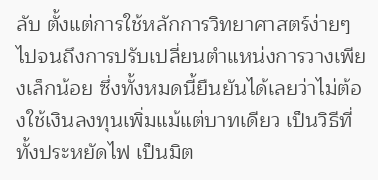ลับ ตั้งแต่การใช้หลักการวิทยาศาสตร์ง่ายๆ ไปจนถึงการปรับเปลี่ยนตำแหน่งการวางเพียงเล็กน้อย ซึ่งทั้งหมดนี้ยืนยันได้เลยว่าไม่ต้องใช้เงินลงทุนเพิ่มแม้แต่บาทเดียว เป็นวิธีที่ทั้งประหยัดไฟ เป็นมิต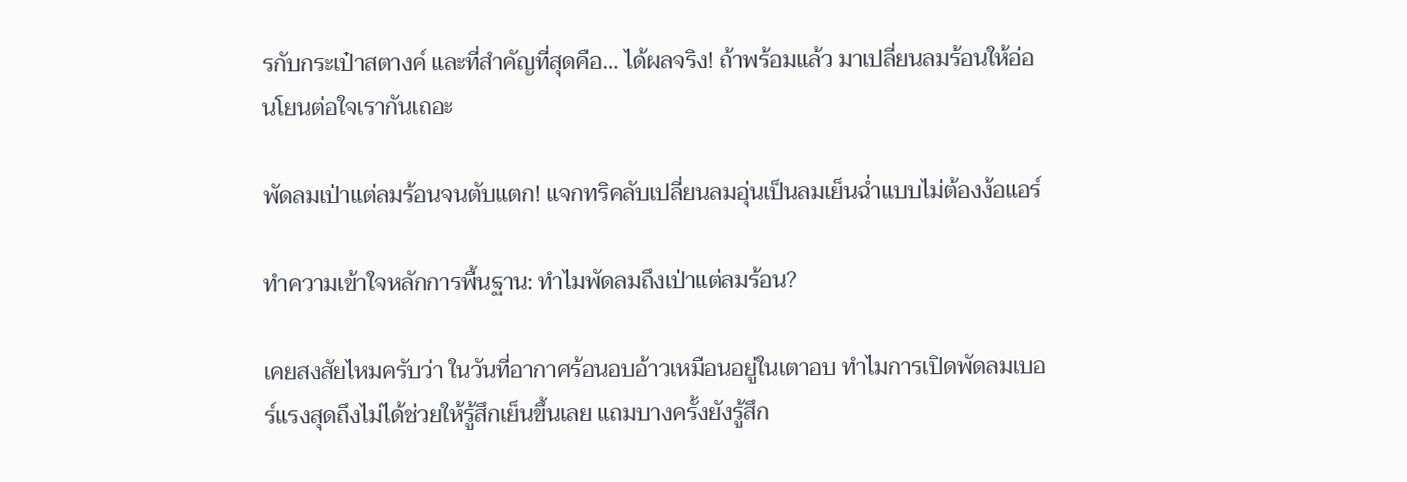รกับกระเป๋าสตางค์ และที่สำคัญที่สุดคือ… ได้ผลจริง! ถ้าพร้อมแล้ว มาเปลี่ยนลมร้อนให้อ่อนโยนต่อใจเรากันเถอะ

พัดลมเป่าแต่ลมร้อนจนตับแตก! แจกทริคลับเปลี่ยนลมอุ่นเป็นลมเย็นฉ่ำแบบไม่ต้องง้อแอร์

ทำความเข้าใจหลักการพื้นฐาน: ทำไมพัดลมถึงเป่าแต่ลมร้อน?

เคยสงสัยไหมครับว่า ในวันที่อากาศร้อนอบอ้าวเหมือนอยู่ในเตาอบ ทำไมการเปิดพัดลมเบอร์แรงสุดถึงไม่ได้ช่วยให้รู้สึกเย็นขึ้นเลย แถมบางครั้งยังรู้สึก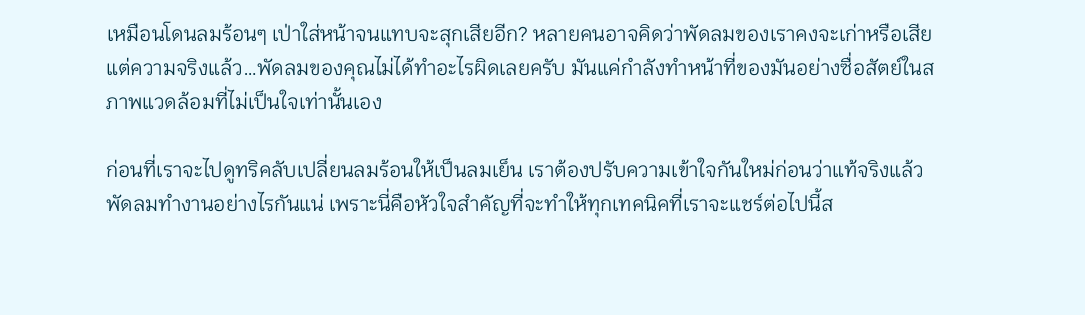เหมือนโดนลมร้อนๆ เป่าใส่หน้าจนแทบจะสุกเสียอีก? หลายคนอาจคิดว่าพัดลมของเราคงจะเก่าหรือเสีย แต่ความจริงแล้ว…พัดลมของคุณไม่ได้ทำอะไรผิดเลยครับ มันแค่กำลังทำหน้าที่ของมันอย่างซื่อสัตย์ในสภาพแวดล้อมที่ไม่เป็นใจเท่านั้นเอง

ก่อนที่เราจะไปดูทริคลับเปลี่ยนลมร้อนให้เป็นลมเย็น เราต้องปรับความเข้าใจกันใหม่ก่อนว่าแท้จริงแล้ว พัดลมทำงานอย่างไรกันแน่ เพราะนี่คือหัวใจสำคัญที่จะทำให้ทุกเทคนิคที่เราจะแชร์ต่อไปนี้ส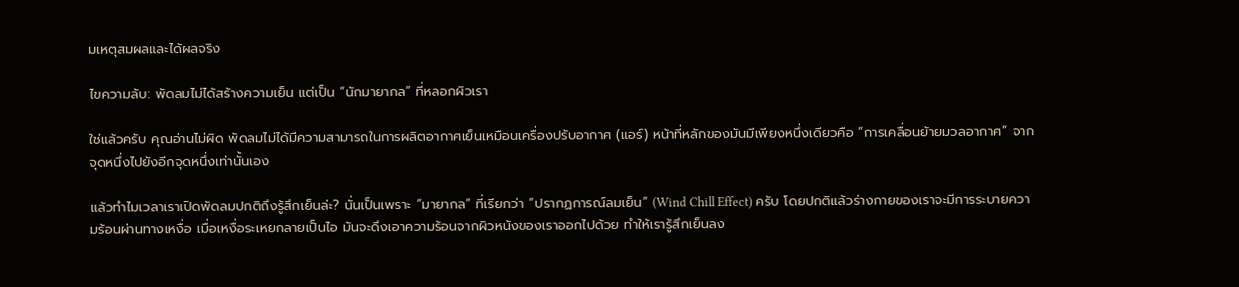มเหตุสมผลและได้ผลจริง

ไขความลับ: พัดลมไม่ได้สร้างความเย็น แต่เป็น “นักมายากล” ที่หลอกผิวเรา

ใช่แล้วครับ คุณอ่านไม่ผิด พัดลมไม่ได้มีความสามารถในการผลิตอากาศเย็นเหมือนเครื่องปรับอากาศ (แอร์) หน้าที่หลักของมันมีเพียงหนึ่งเดียวคือ “การเคลื่อนย้ายมวลอากาศ” จากจุดหนึ่งไปยังอีกจุดหนึ่งเท่านั้นเอง

แล้วทำไมเวลาเราเปิดพัดลมปกติถึงรู้สึกเย็นล่ะ? นั่นเป็นเพราะ “มายากล” ที่เรียกว่า “ปรากฏการณ์ลมเย็น” (Wind Chill Effect) ครับ โดยปกติแล้วร่างกายของเราจะมีการระบายความร้อนผ่านทางเหงื่อ เมื่อเหงื่อระเหยกลายเป็นไอ มันจะดึงเอาความร้อนจากผิวหนังของเราออกไปด้วย ทำให้เรารู้สึกเย็นลง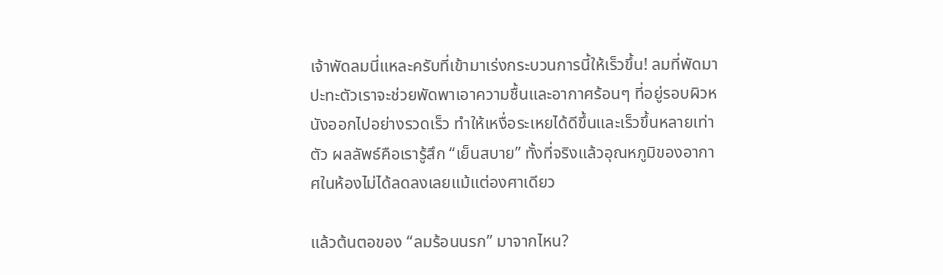เจ้าพัดลมนี่แหละครับที่เข้ามาเร่งกระบวนการนี้ให้เร็วขึ้น! ลมที่พัดมาปะทะตัวเราจะช่วยพัดพาเอาความชื้นและอากาศร้อนๆ ที่อยู่รอบผิวหนังออกไปอย่างรวดเร็ว ทำให้เหงื่อระเหยได้ดีขึ้นและเร็วขึ้นหลายเท่าตัว ผลลัพธ์คือเรารู้สึก “เย็นสบาย” ทั้งที่จริงแล้วอุณหภูมิของอากาศในห้องไม่ได้ลดลงเลยแม้แต่องศาเดียว

แล้วต้นตอของ “ลมร้อนนรก” มาจากไหน?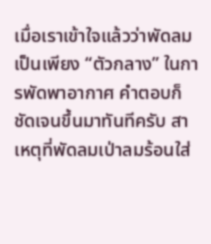เมื่อเราเข้าใจแล้วว่าพัดลมเป็นเพียง “ตัวกลาง” ในการพัดพาอากาศ คำตอบก็ชัดเจนขึ้นมาทันทีครับ สาเหตุที่พัดลมเป่าลมร้อนใส่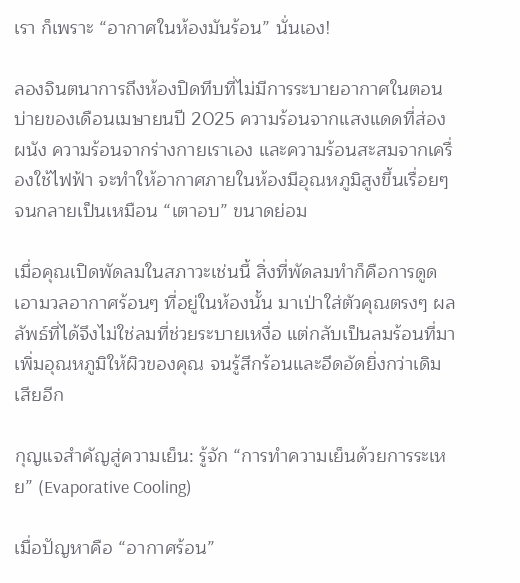เรา ก็เพราะ “อากาศในห้องมันร้อน” นั่นเอง!

ลองจินตนาการถึงห้องปิดทึบที่ไม่มีการระบายอากาศในตอนบ่ายของเดือนเมษายนปี 2025 ความร้อนจากแสงแดดที่ส่องผนัง ความร้อนจากร่างกายเราเอง และความร้อนสะสมจากเครื่องใช้ไฟฟ้า จะทำให้อากาศภายในห้องมีอุณหภูมิสูงขึ้นเรื่อยๆ จนกลายเป็นเหมือน “เตาอบ” ขนาดย่อม

เมื่อคุณเปิดพัดลมในสภาวะเช่นนี้ สิ่งที่พัดลมทำก็คือการดูดเอามวลอากาศร้อนๆ ที่อยู่ในห้องนั้น มาเป่าใส่ตัวคุณตรงๆ ผลลัพธ์ที่ได้จึงไม่ใช่ลมที่ช่วยระบายเหงื่อ แต่กลับเป็นลมร้อนที่มาเพิ่มอุณหภูมิให้ผิวของคุณ จนรู้สึกร้อนและอึดอัดยิ่งกว่าเดิมเสียอีก

กุญแจสำคัญสู่ความเย็น: รู้จัก “การทำความเย็นด้วยการระเหย” (Evaporative Cooling)

เมื่อปัญหาคือ “อากาศร้อน”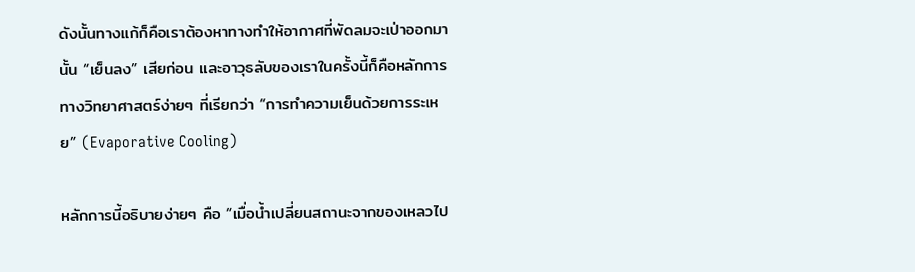ดังนั้นทางแก้ก็คือเราต้องหาทางทำให้อากาศที่พัดลมจะเป่าออกมานั้น “เย็นลง” เสียก่อน และอาวุธลับของเราในครั้งนี้ก็คือหลักการทางวิทยาศาสตร์ง่ายๆ ที่เรียกว่า “การทำความเย็นด้วยการระเหย” (Evaporative Cooling)

หลักการนี้อธิบายง่ายๆ คือ “เมื่อน้ำเปลี่ยนสถานะจากของเหลวไป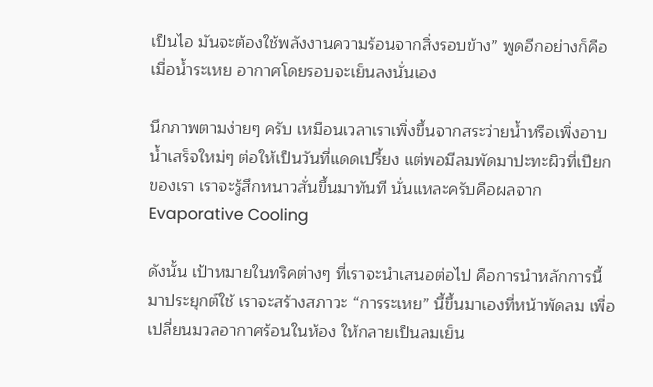เป็นไอ มันจะต้องใช้พลังงานความร้อนจากสิ่งรอบข้าง” พูดอีกอย่างก็คือ เมื่อน้ำระเหย อากาศโดยรอบจะเย็นลงนั่นเอง

นึกภาพตามง่ายๆ ครับ เหมือนเวลาเราเพิ่งขึ้นจากสระว่ายน้ำหรือเพิ่งอาบน้ำเสร็จใหม่ๆ ต่อให้เป็นวันที่แดดเปรี้ยง แต่พอมีลมพัดมาปะทะผิวที่เปียกของเรา เราจะรู้สึกหนาวสั่นขึ้นมาทันที นั่นแหละครับคือผลจาก Evaporative Cooling

ดังนั้น เป้าหมายในทริคต่างๆ ที่เราจะนำเสนอต่อไป คือการนำหลักการนี้มาประยุกต์ใช้ เราจะสร้างสภาวะ “การระเหย” นี้ขึ้นมาเองที่หน้าพัดลม เพื่อเปลี่ยนมวลอากาศร้อนในห้อง ให้กลายเป็นลมเย็น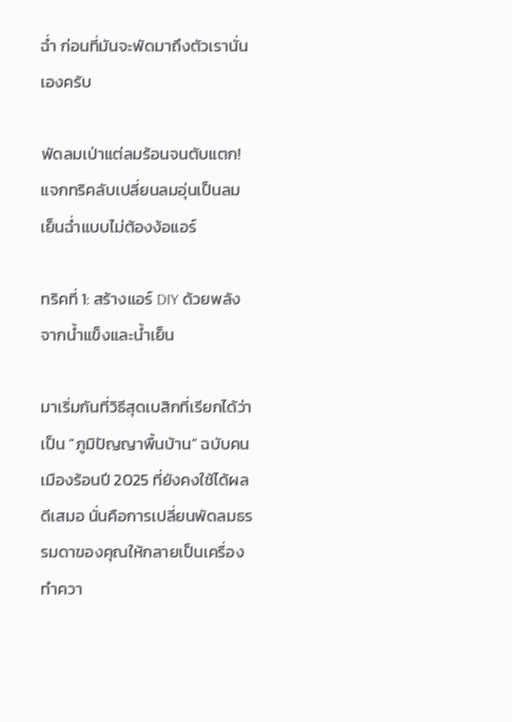ฉ่ำ ก่อนที่มันจะพัดมาถึงตัวเรานั่นเองครับ

พัดลมเป่าแต่ลมร้อนจนตับแตก! แจกทริคลับเปลี่ยนลมอุ่นเป็นลมเย็นฉ่ำแบบไม่ต้องง้อแอร์

ทริคที่ 1: สร้างแอร์ DIY ด้วยพลังจากน้ำแข็งและน้ำเย็น

มาเริ่มกันที่วิธีสุดเบสิกที่เรียกได้ว่าเป็น “ภูมิปัญญาพื้นบ้าน” ฉบับคนเมืองร้อนปี 2025 ที่ยังคงใช้ได้ผลดีเสมอ นั่นคือการเปลี่ยนพัดลมธรรมดาของคุณให้กลายเป็นเครื่องทำควา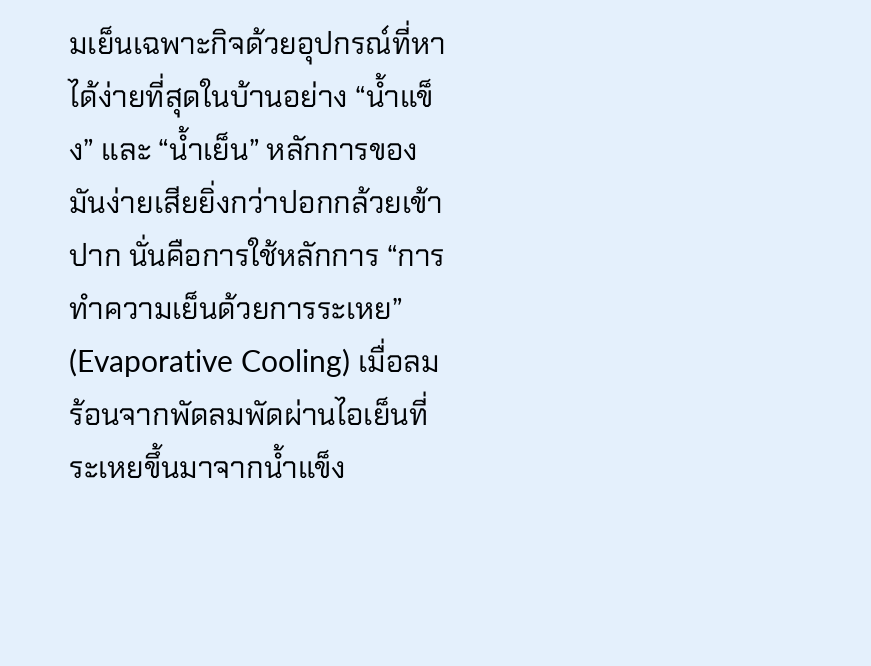มเย็นเฉพาะกิจด้วยอุปกรณ์ที่หาได้ง่ายที่สุดในบ้านอย่าง “น้ำแข็ง” และ “น้ำเย็น” หลักการของมันง่ายเสียยิ่งกว่าปอกกล้วยเข้าปาก นั่นคือการใช้หลักการ “การทำความเย็นด้วยการระเหย” (Evaporative Cooling) เมื่อลมร้อนจากพัดลมพัดผ่านไอเย็นที่ระเหยขึ้นมาจากน้ำแข็ง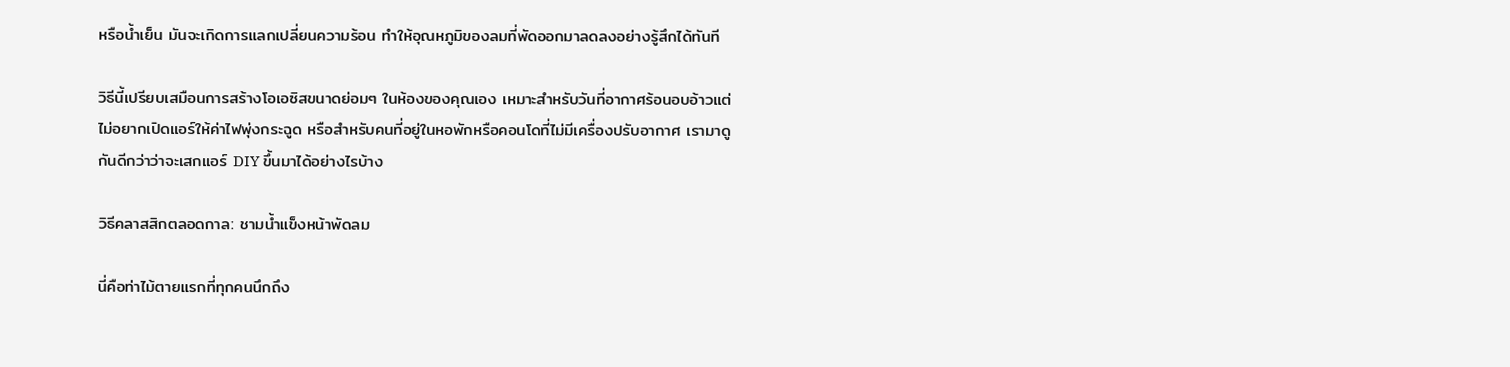หรือน้ำเย็น มันจะเกิดการแลกเปลี่ยนความร้อน ทำให้อุณหภูมิของลมที่พัดออกมาลดลงอย่างรู้สึกได้ทันที

วิธีนี้เปรียบเสมือนการสร้างโอเอซิสขนาดย่อมๆ ในห้องของคุณเอง เหมาะสำหรับวันที่อากาศร้อนอบอ้าวแต่ไม่อยากเปิดแอร์ให้ค่าไฟพุ่งกระฉูด หรือสำหรับคนที่อยู่ในหอพักหรือคอนโดที่ไม่มีเครื่องปรับอากาศ เรามาดูกันดีกว่าว่าจะเสกแอร์ DIY ขึ้นมาได้อย่างไรบ้าง

วิธีคลาสสิกตลอดกาล: ชามน้ำแข็งหน้าพัดลม

นี่คือท่าไม้ตายแรกที่ทุกคนนึกถึง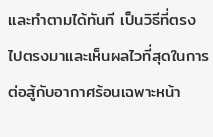และทำตามได้ทันที เป็นวิธีที่ตรงไปตรงมาและเห็นผลไวที่สุดในการต่อสู้กับอากาศร้อนเฉพาะหน้า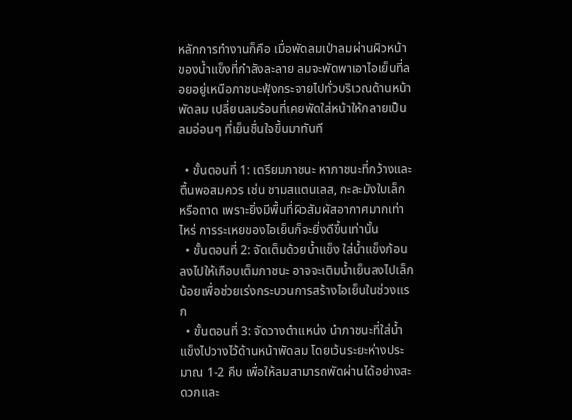หลักการทำงานก็คือ เมื่อพัดลมเป่าลมผ่านผิวหน้าของน้ำแข็งที่กำลังละลาย ลมจะพัดพาเอาไอเย็นที่ลอยอยู่เหนือภาชนะฟุ้งกระจายไปทั่วบริเวณด้านหน้าพัดลม เปลี่ยนลมร้อนที่เคยพัดใส่หน้าให้กลายเป็นลมอ่อนๆ ที่เย็นชื่นใจขึ้นมาทันที

  • ขั้นตอนที่ 1: เตรียมภาชนะ หาภาชนะที่กว้างและตื้นพอสมควร เช่น ชามสแตนเลส, กะละมังใบเล็ก หรือถาด เพราะยิ่งมีพื้นที่ผิวสัมผัสอากาศมากเท่าไหร่ การระเหยของไอเย็นก็จะยิ่งดีขึ้นเท่านั้น
  • ขั้นตอนที่ 2: จัดเต็มด้วยน้ำแข็ง ใส่น้ำแข็งก้อนลงไปให้เกือบเต็มภาชนะ อาจจะเติมน้ำเย็นลงไปเล็กน้อยเพื่อช่วยเร่งกระบวนการสร้างไอเย็นในช่วงแรก
  • ขั้นตอนที่ 3: จัดวางตำแหน่ง นำภาชนะที่ใส่น้ำแข็งไปวางไว้ด้านหน้าพัดลม โดยเว้นระยะห่างประมาณ 1-2 คืบ เพื่อให้ลมสามารถพัดผ่านได้อย่างสะดวกและ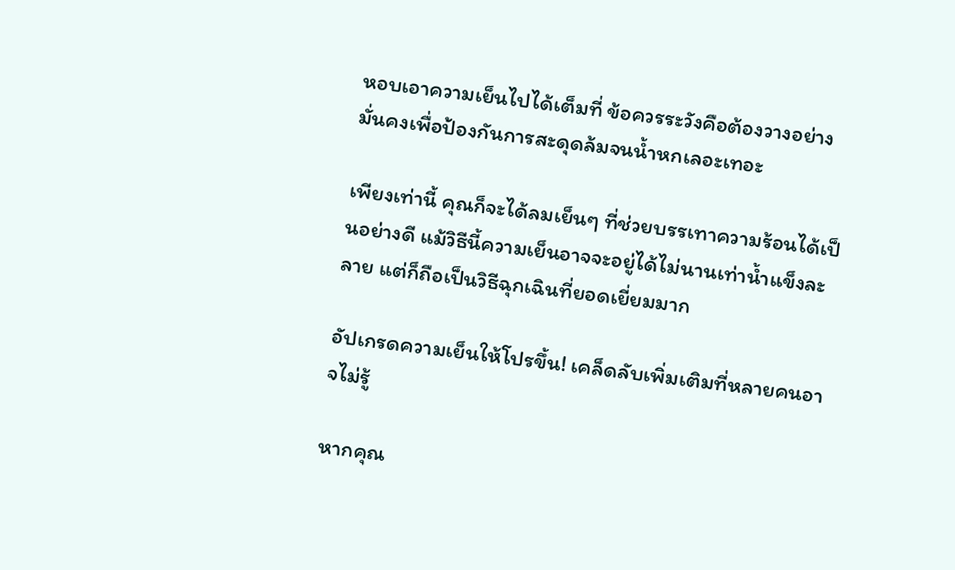หอบเอาความเย็นไปได้เต็มที่ ข้อควรระวังคือต้องวางอย่างมั่นคงเพื่อป้องกันการสะดุดล้มจนน้ำหกเลอะเทอะ

เพียงเท่านี้ คุณก็จะได้ลมเย็นๆ ที่ช่วยบรรเทาความร้อนได้เป็นอย่างดี แม้วิธีนี้ความเย็นอาจจะอยู่ได้ไม่นานเท่าน้ำแข็งละลาย แต่ก็ถือเป็นวิธีฉุกเฉินที่ยอดเยี่ยมมาก

อัปเกรดความเย็นให้โปรขึ้น! เคล็ดลับเพิ่มเติมที่หลายคนอาจไม่รู้

หากคุณ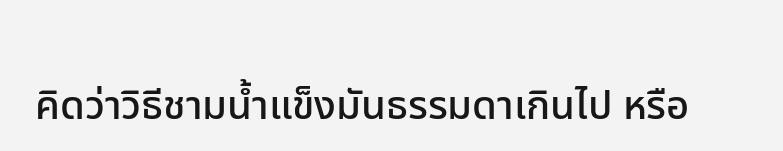คิดว่าวิธีชามน้ำแข็งมันธรรมดาเกินไป หรือ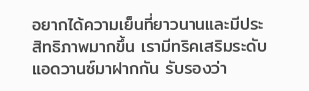อยากได้ความเย็นที่ยาวนานและมีประสิทธิภาพมากขึ้น เรามีทริคเสริมระดับแอดวานซ์มาฝากกัน รับรองว่า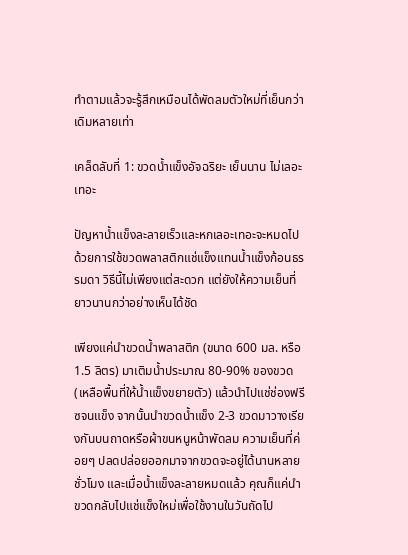ทำตามแล้วจะรู้สึกเหมือนได้พัดลมตัวใหม่ที่เย็นกว่าเดิมหลายเท่า

เคล็ดลับที่ 1: ขวดน้ำแข็งอัจฉริยะ เย็นนาน ไม่เลอะเทอะ

ปัญหาน้ำแข็งละลายเร็วและหกเลอะเทอะจะหมดไป ด้วยการใช้ขวดพลาสติกแช่แข็งแทนน้ำแข็งก้อนธรรมดา วิธีนี้ไม่เพียงแต่สะดวก แต่ยังให้ความเย็นที่ยาวนานกว่าอย่างเห็นได้ชัด

เพียงแค่นำขวดน้ำพลาสติก (ขนาด 600 มล. หรือ 1.5 ลิตร) มาเติมน้ำประมาณ 80-90% ของขวด (เหลือพื้นที่ให้น้ำแข็งขยายตัว) แล้วนำไปแช่ช่องฟรีซจนแข็ง จากนั้นนำขวดน้ำแข็ง 2-3 ขวดมาวางเรียงกันบนถาดหรือผ้าขนหนูหน้าพัดลม ความเย็นที่ค่อยๆ ปลดปล่อยออกมาจากขวดจะอยู่ได้นานหลายชั่วโมง และเมื่อน้ำแข็งละลายหมดแล้ว คุณก็แค่นำขวดกลับไปแช่แข็งใหม่เพื่อใช้งานในวันถัดไป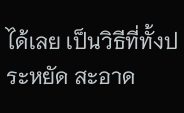ได้เลย เป็นวิธีที่ทั้งประหยัด สะอาด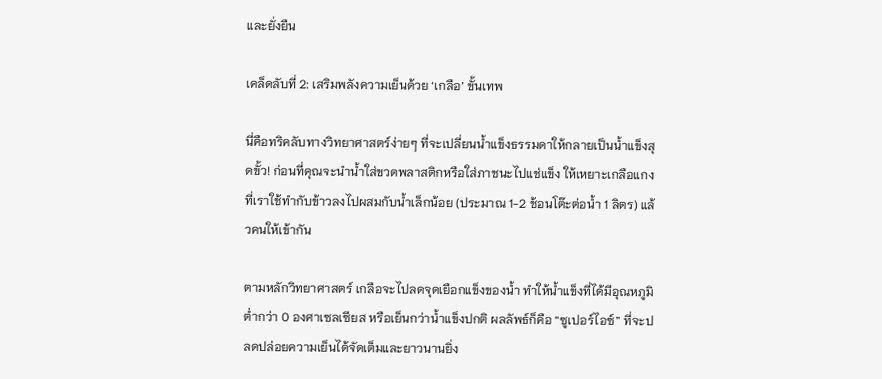และยั่งยืน

เคล็ดลับที่ 2: เสริมพลังความเย็นด้วย ‘เกลือ’ ขั้นเทพ

นี่คือทริคลับทางวิทยาศาสตร์ง่ายๆ ที่จะเปลี่ยนน้ำแข็งธรรมดาให้กลายเป็นน้ำแข็งสุดขั้ว! ก่อนที่คุณจะนำน้ำใส่ขวดพลาสติกหรือใส่ภาชนะไปแช่แข็ง ให้เหยาะเกลือแกงที่เราใช้ทำกับข้าวลงไปผสมกับน้ำเล็กน้อย (ประมาณ 1-2 ช้อนโต๊ะต่อน้ำ 1 ลิตร) แล้วคนให้เข้ากัน

ตามหลักวิทยาศาสตร์ เกลือจะไปลดจุดเยือกแข็งของน้ำ ทำให้น้ำแข็งที่ได้มีอุณหภูมิต่ำกว่า 0 องศาเซลเซียส หรือเย็นกว่าน้ำแข็งปกติ ผลลัพธ์ก็คือ “ซูเปอร์ไอซ์” ที่จะปลดปล่อยความเย็นได้จัดเต็มและยาวนานยิ่ง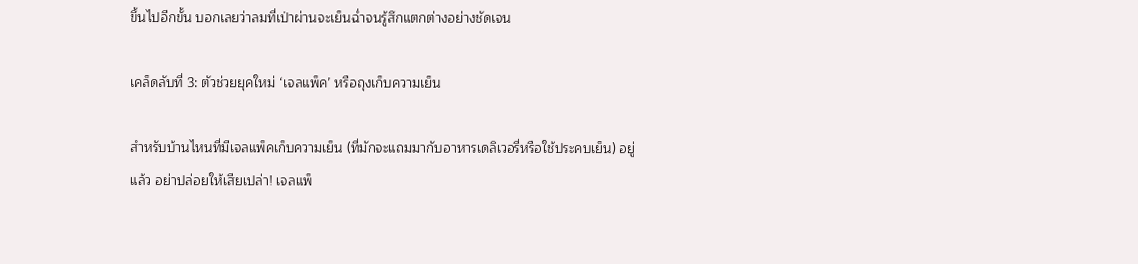ขึ้นไปอีกขั้น บอกเลยว่าลมที่เป่าผ่านจะเย็นฉ่ำจนรู้สึกแตกต่างอย่างชัดเจน

เคล็ดลับที่ 3: ตัวช่วยยุคใหม่ ‘เจลแพ็ค’ หรือถุงเก็บความเย็น

สำหรับบ้านไหนที่มีเจลแพ็คเก็บความเย็น (ที่มักจะแถมมากับอาหารเดลิเวอรี่หรือใช้ประคบเย็น) อยู่แล้ว อย่าปล่อยให้เสียเปล่า! เจลแพ็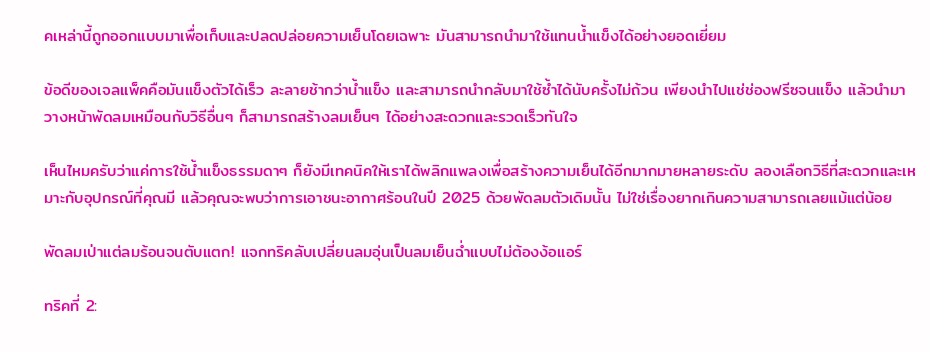คเหล่านี้ถูกออกแบบมาเพื่อเก็บและปลดปล่อยความเย็นโดยเฉพาะ มันสามารถนำมาใช้แทนน้ำแข็งได้อย่างยอดเยี่ยม

ข้อดีของเจลแพ็คคือมันแข็งตัวได้เร็ว ละลายช้ากว่าน้ำแข็ง และสามารถนำกลับมาใช้ซ้ำได้นับครั้งไม่ถ้วน เพียงนำไปแช่ช่องฟรีซจนแข็ง แล้วนำมาวางหน้าพัดลมเหมือนกับวิธีอื่นๆ ก็สามารถสร้างลมเย็นๆ ได้อย่างสะดวกและรวดเร็วทันใจ

เห็นไหมครับว่าแค่การใช้น้ำแข็งธรรมดาๆ ก็ยังมีเทคนิคให้เราได้พลิกแพลงเพื่อสร้างความเย็นได้อีกมากมายหลายระดับ ลองเลือกวิธีที่สะดวกและเหมาะกับอุปกรณ์ที่คุณมี แล้วคุณจะพบว่าการเอาชนะอากาศร้อนในปี 2025 ด้วยพัดลมตัวเดิมนั้น ไม่ใช่เรื่องยากเกินความสามารถเลยแม้แต่น้อย

พัดลมเป่าแต่ลมร้อนจนตับแตก! แจกทริคลับเปลี่ยนลมอุ่นเป็นลมเย็นฉ่ำแบบไม่ต้องง้อแอร์

ทริคที่ 2: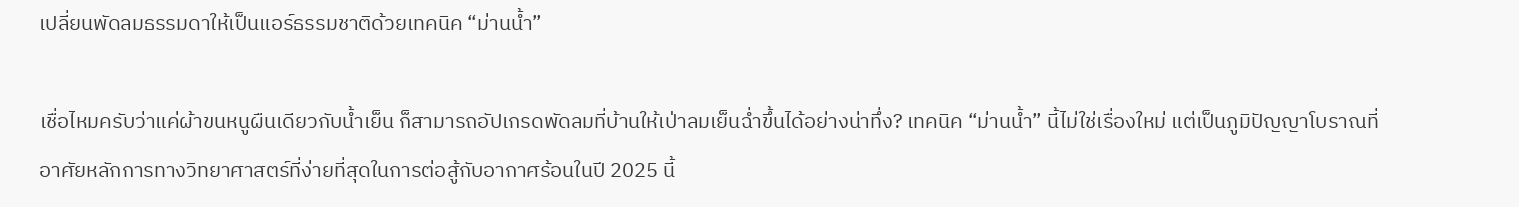เปลี่ยนพัดลมธรรมดาให้เป็นแอร์ธรรมชาติด้วยเทคนิค “ม่านน้ำ”

เชื่อไหมครับว่าแค่ผ้าขนหนูผืนเดียวกับน้ำเย็น ก็สามารถอัปเกรดพัดลมที่บ้านให้เป่าลมเย็นฉ่ำขึ้นได้อย่างน่าทึ่ง? เทคนิค “ม่านน้ำ” นี้ไม่ใช่เรื่องใหม่ แต่เป็นภูมิปัญญาโบราณที่อาศัยหลักการทางวิทยาศาสตร์ที่ง่ายที่สุดในการต่อสู้กับอากาศร้อนในปี 2025 นี้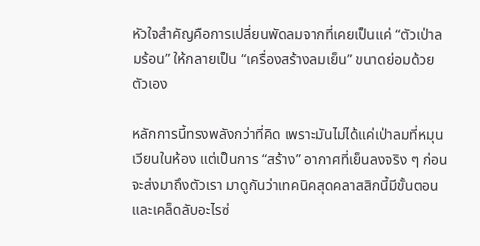หัวใจสำคัญคือการเปลี่ยนพัดลมจากที่เคยเป็นแค่ “ตัวเป่าลมร้อน” ให้กลายเป็น “เครื่องสร้างลมเย็น” ขนาดย่อมด้วยตัวเอง

หลักการนี้ทรงพลังกว่าที่คิด เพราะมันไม่ได้แค่เป่าลมที่หมุนเวียนในห้อง แต่เป็นการ “สร้าง” อากาศที่เย็นลงจริง ๆ ก่อนจะส่งมาถึงตัวเรา มาดูกันว่าเทคนิคสุดคลาสสิกนี้มีขั้นตอนและเคล็ดลับอะไรซ่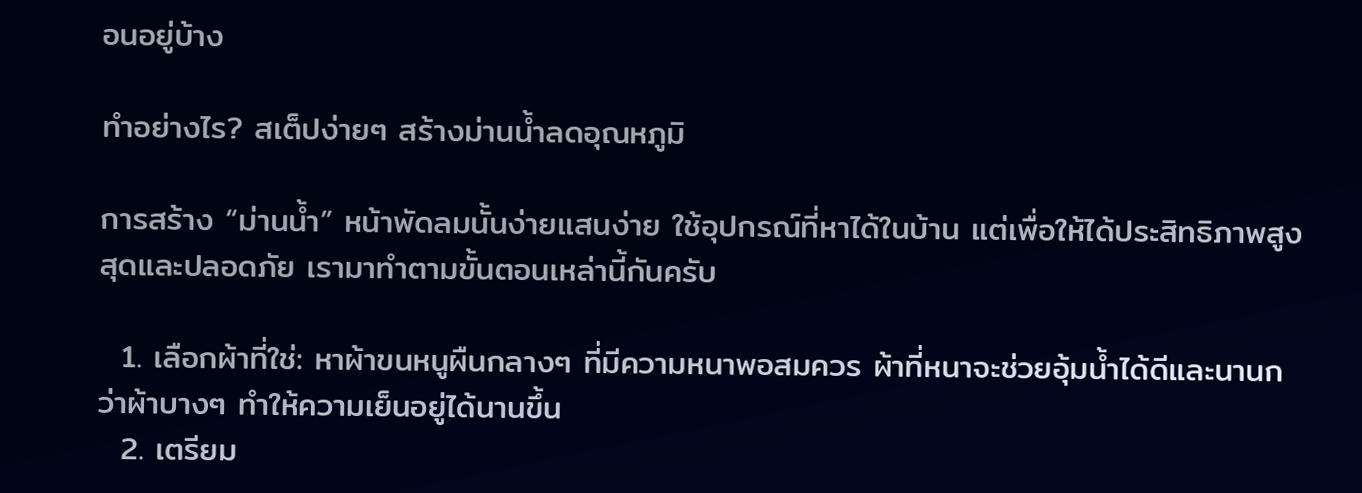อนอยู่บ้าง

ทำอย่างไร? สเต็ปง่ายๆ สร้างม่านน้ำลดอุณหภูมิ

การสร้าง “ม่านน้ำ” หน้าพัดลมนั้นง่ายแสนง่าย ใช้อุปกรณ์ที่หาได้ในบ้าน แต่เพื่อให้ได้ประสิทธิภาพสูงสุดและปลอดภัย เรามาทำตามขั้นตอนเหล่านี้กันครับ

  1. เลือกผ้าที่ใช่: หาผ้าขนหนูผืนกลางๆ ที่มีความหนาพอสมควร ผ้าที่หนาจะช่วยอุ้มน้ำได้ดีและนานกว่าผ้าบางๆ ทำให้ความเย็นอยู่ได้นานขึ้น
  2. เตรียม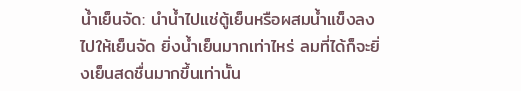น้ำเย็นจัด: นำน้ำไปแช่ตู้เย็นหรือผสมน้ำแข็งลงไปให้เย็นจัด ยิ่งน้ำเย็นมากเท่าไหร่ ลมที่ได้ก็จะยิ่งเย็นสดชื่นมากขึ้นเท่านั้น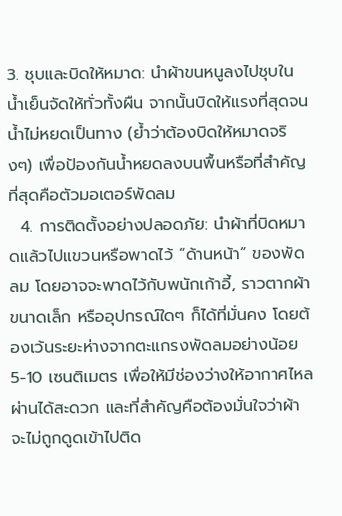3. ชุบและบิดให้หมาด: นำผ้าขนหนูลงไปชุบในน้ำเย็นจัดให้ทั่วทั้งผืน จากนั้นบิดให้แรงที่สุดจนน้ำไม่หยดเป็นทาง (ย้ำว่าต้องบิดให้หมาดจริงๆ) เพื่อป้องกันน้ำหยดลงบนพื้นหรือที่สำคัญที่สุดคือตัวมอเตอร์พัดลม
  4. การติดตั้งอย่างปลอดภัย: นำผ้าที่บิดหมาดแล้วไปแขวนหรือพาดไว้ “ด้านหน้า” ของพัดลม โดยอาจจะพาดไว้กับพนักเก้าอี้, ราวตากผ้าขนาดเล็ก หรืออุปกรณ์ใดๆ ก็ได้ที่มั่นคง โดยต้องเว้นระยะห่างจากตะแกรงพัดลมอย่างน้อย 5-10 เซนติเมตร เพื่อให้มีช่องว่างให้อากาศไหลผ่านได้สะดวก และที่สำคัญคือต้องมั่นใจว่าผ้าจะไม่ถูกดูดเข้าไปติด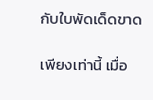กับใบพัดเด็ดขาด

เพียงเท่านี้ เมื่อ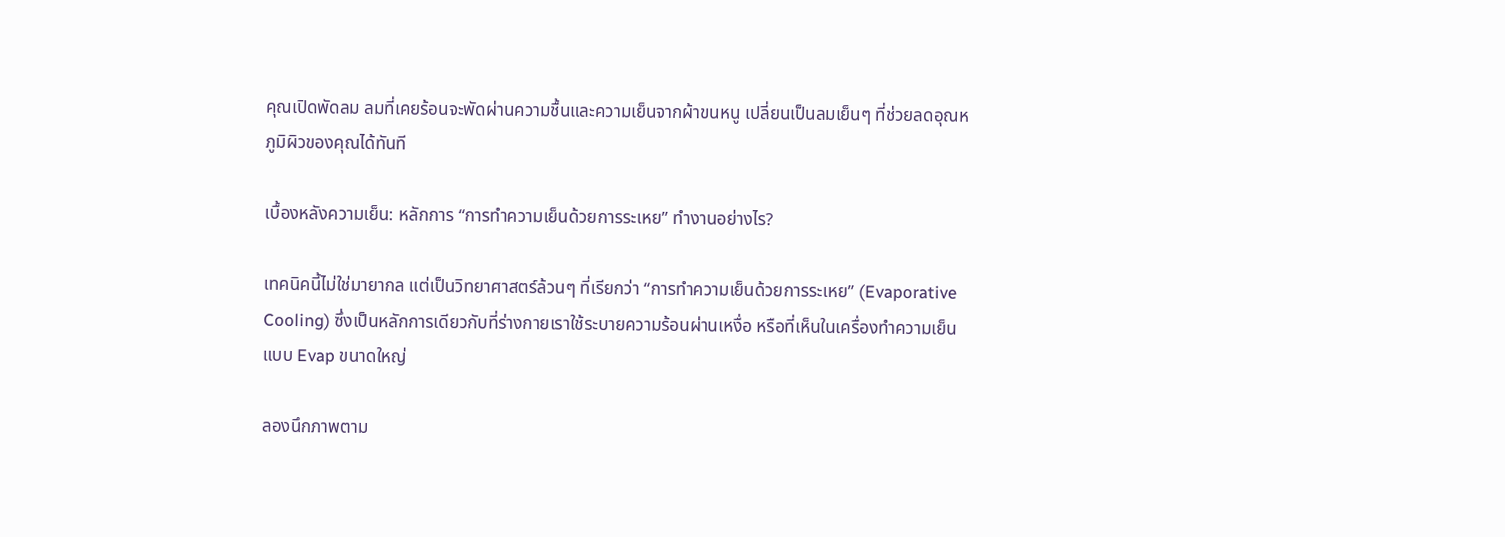คุณเปิดพัดลม ลมที่เคยร้อนจะพัดผ่านความชื้นและความเย็นจากผ้าขนหนู เปลี่ยนเป็นลมเย็นๆ ที่ช่วยลดอุณหภูมิผิวของคุณได้ทันที

เบื้องหลังความเย็น: หลักการ “การทำความเย็นด้วยการระเหย” ทำงานอย่างไร?

เทคนิคนี้ไม่ใช่มายากล แต่เป็นวิทยาศาสตร์ล้วนๆ ที่เรียกว่า “การทำความเย็นด้วยการระเหย” (Evaporative Cooling) ซึ่งเป็นหลักการเดียวกับที่ร่างกายเราใช้ระบายความร้อนผ่านเหงื่อ หรือที่เห็นในเครื่องทำความเย็นแบบ Evap ขนาดใหญ่

ลองนึกภาพตาม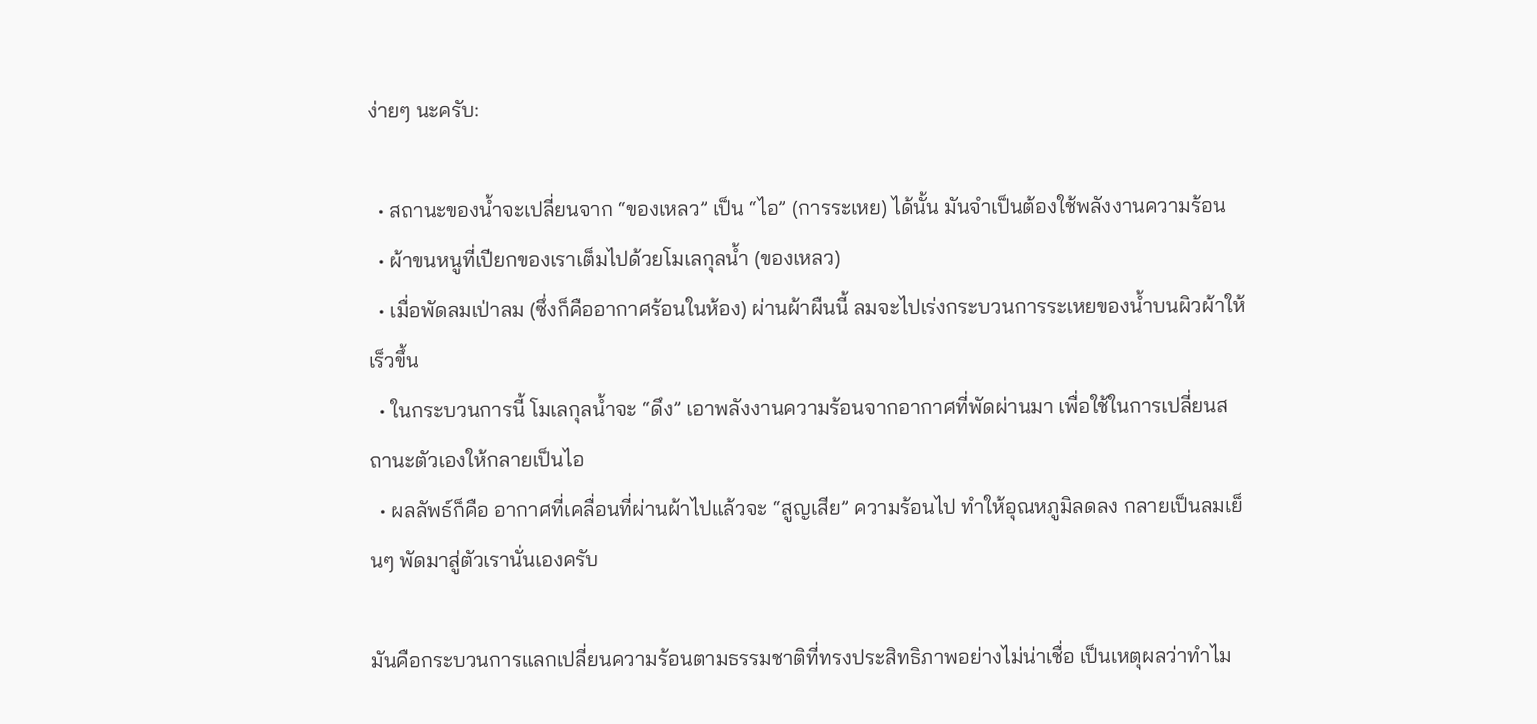ง่ายๆ นะครับ:

  • สถานะของน้ำจะเปลี่ยนจาก “ของเหลว” เป็น “ไอ” (การระเหย) ได้นั้น มันจำเป็นต้องใช้พลังงานความร้อน
  • ผ้าขนหนูที่เปียกของเราเต็มไปด้วยโมเลกุลน้ำ (ของเหลว)
  • เมื่อพัดลมเป่าลม (ซึ่งก็คืออากาศร้อนในห้อง) ผ่านผ้าผืนนี้ ลมจะไปเร่งกระบวนการระเหยของน้ำบนผิวผ้าให้เร็วขึ้น
  • ในกระบวนการนี้ โมเลกุลน้ำจะ “ดึง” เอาพลังงานความร้อนจากอากาศที่พัดผ่านมา เพื่อใช้ในการเปลี่ยนสถานะตัวเองให้กลายเป็นไอ
  • ผลลัพธ์ก็คือ อากาศที่เคลื่อนที่ผ่านผ้าไปแล้วจะ “สูญเสีย” ความร้อนไป ทำให้อุณหภูมิลดลง กลายเป็นลมเย็นๆ พัดมาสู่ตัวเรานั่นเองครับ

มันคือกระบวนการแลกเปลี่ยนความร้อนตามธรรมชาติที่ทรงประสิทธิภาพอย่างไม่น่าเชื่อ เป็นเหตุผลว่าทำไม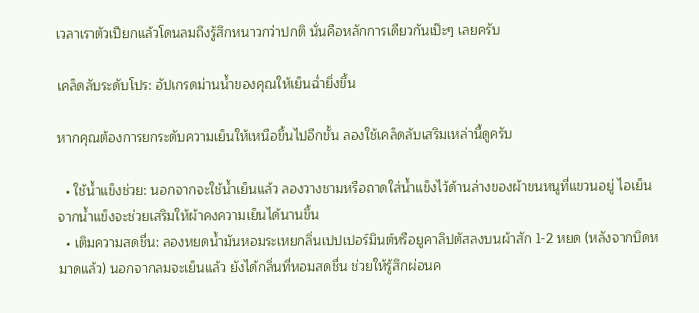เวลาเราตัวเปียกแล้วโดนลมถึงรู้สึกหนาวกว่าปกติ นั่นคือหลักการเดียวกันเป๊ะๆ เลยครับ

เคล็ดลับระดับโปร: อัปเกรดม่านน้ำของคุณให้เย็นฉ่ำยิ่งขึ้น

หากคุณต้องการยกระดับความเย็นให้เหนือขึ้นไปอีกขั้น ลองใช้เคล็ดลับเสริมเหล่านี้ดูครับ

  • ใช้น้ำแข็งช่วย: นอกจากจะใช้น้ำเย็นแล้ว ลองวางชามหรือถาดใส่น้ำแข็งไว้ด้านล่างของผ้าขนหนูที่แขวนอยู่ ไอเย็นจากน้ำแข็งจะช่วยเสริมให้ผ้าคงความเย็นได้นานขึ้น
  • เติมความสดชื่น: ลองหยดน้ำมันหอมระเหยกลิ่นเปปเปอร์มินต์หรือยูคาลิปตัสลงบนผ้าสัก 1-2 หยด (หลังจากบิดหมาดแล้ว) นอกจากลมจะเย็นแล้ว ยังได้กลิ่นที่หอมสดชื่น ช่วยให้รู้สึกผ่อนค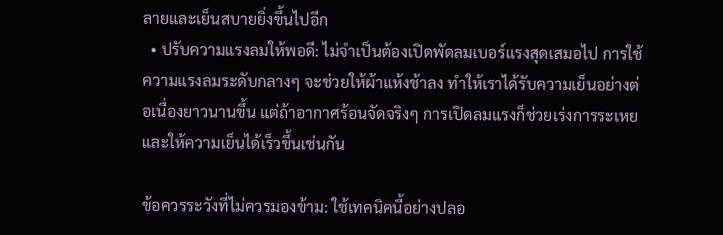ลายและเย็นสบายยิ่งขึ้นไปอีก
  • ปรับความแรงลมให้พอดี: ไม่จำเป็นต้องเปิดพัดลมเบอร์แรงสุดเสมอไป การใช้ความแรงลมระดับกลางๆ จะช่วยให้ผ้าแห้งช้าลง ทำให้เราได้รับความเย็นอย่างต่อเนื่องยาวนานขึ้น แต่ถ้าอากาศร้อนจัดจริงๆ การเปิดลมแรงก็ช่วยเร่งการระเหยและให้ความเย็นได้เร็วขึ้นเช่นกัน

ข้อควรระวังที่ไม่ควรมองข้าม: ใช้เทคนิคนี้อย่างปลอ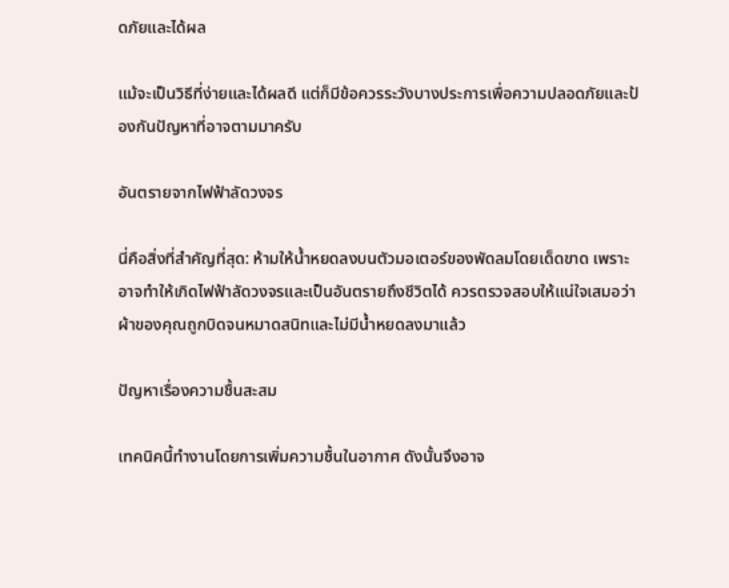ดภัยและได้ผล

แม้จะเป็นวิธีที่ง่ายและได้ผลดี แต่ก็มีข้อควรระวังบางประการเพื่อความปลอดภัยและป้องกันปัญหาที่อาจตามมาครับ

อันตรายจากไฟฟ้าลัดวงจร

นี่คือสิ่งที่สำคัญที่สุด: ห้ามให้น้ำหยดลงบนตัวมอเตอร์ของพัดลมโดยเด็ดขาด เพราะอาจทำให้เกิดไฟฟ้าลัดวงจรและเป็นอันตรายถึงชีวิตได้ ควรตรวจสอบให้แน่ใจเสมอว่าผ้าของคุณถูกบิดจนหมาดสนิทและไม่มีน้ำหยดลงมาแล้ว

ปัญหาเรื่องความชื้นสะสม

เทคนิคนี้ทำงานโดยการเพิ่มความชื้นในอากาศ ดังนั้นจึงอาจ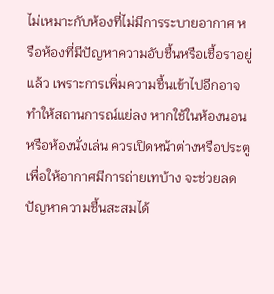ไม่เหมาะกับห้องที่ไม่มีการระบายอากาศ หรือห้องที่มีปัญหาความอับชื้นหรือเชื้อราอยู่แล้ว เพราะการเพิ่มความชื้นเข้าไปอีกอาจทำให้สถานการณ์แย่ลง หากใช้ในห้องนอนหรือห้องนั่งเล่น ควรเปิดหน้าต่างหรือประตูเพื่อให้อากาศมีการถ่ายเทบ้าง จะช่วยลดปัญหาความชื้นสะสมได้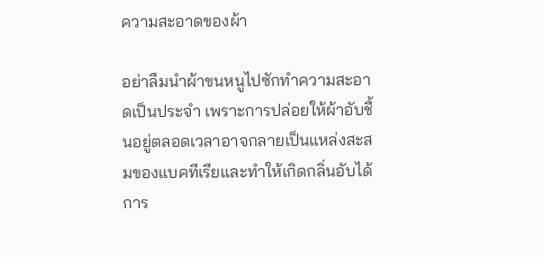ความสะอาดของผ้า

อย่าลืมนำผ้าขนหนูไปซักทำความสะอาดเป็นประจำ เพราะการปล่อยให้ผ้าอับชื้นอยู่ตลอดเวลาอาจกลายเป็นแหล่งสะสมของแบคทีเรียและทำให้เกิดกลิ่นอับได้ การ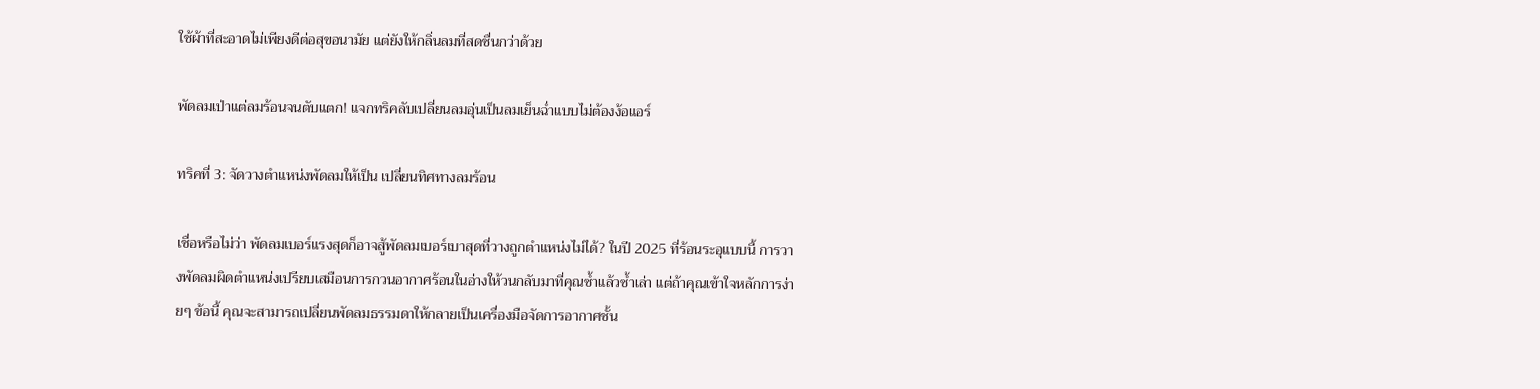ใช้ผ้าที่สะอาดไม่เพียงดีต่อสุขอนามัย แต่ยังให้กลิ่นลมที่สดชื่นกว่าด้วย

พัดลมเป่าแต่ลมร้อนจนตับแตก! แจกทริคลับเปลี่ยนลมอุ่นเป็นลมเย็นฉ่ำแบบไม่ต้องง้อแอร์

ทริคที่ 3: จัดวางตำแหน่งพัดลมให้เป็น เปลี่ยนทิศทางลมร้อน

เชื่อหรือไม่ว่า พัดลมเบอร์แรงสุดก็อาจสู้พัดลมเบอร์เบาสุดที่วางถูกตำแหน่งไม่ได้? ในปี 2025 ที่ร้อนระอุแบบนี้ การวางพัดลมผิดตำแหน่งเปรียบเสมือนการกวนอากาศร้อนในอ่างให้วนกลับมาที่คุณซ้ำแล้วซ้ำเล่า แต่ถ้าคุณเข้าใจหลักการง่ายๆ ข้อนี้ คุณจะสามารถเปลี่ยนพัดลมธรรมดาให้กลายเป็นเครื่องมือจัดการอากาศชั้น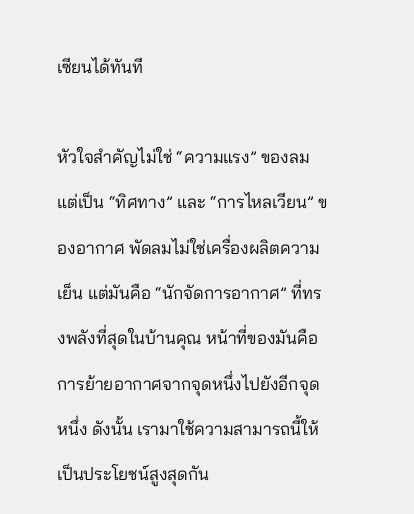เซียนได้ทันที

หัวใจสำคัญไม่ใช่ “ความแรง” ของลม แต่เป็น “ทิศทาง” และ “การไหลเวียน” ของอากาศ พัดลมไม่ใช่เครื่องผลิตความเย็น แต่มันคือ “นักจัดการอากาศ” ที่ทรงพลังที่สุดในบ้านคุณ หน้าที่ของมันคือการย้ายอากาศจากจุดหนึ่งไปยังอีกจุดหนึ่ง ดังนั้น เรามาใช้ความสามารถนี้ให้เป็นประโยชน์สูงสุดกัน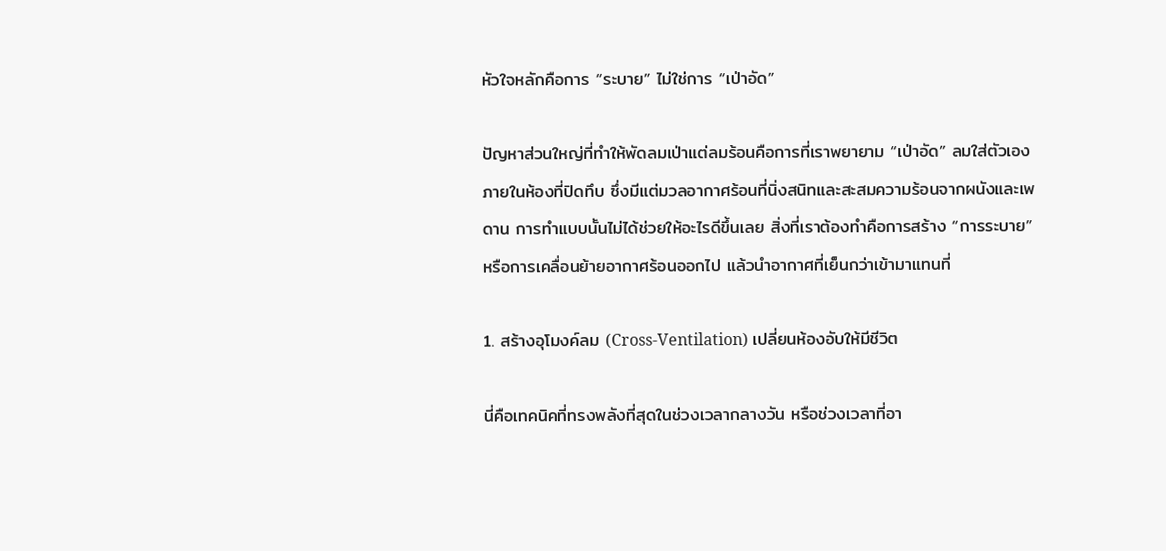หัวใจหลักคือการ “ระบาย” ไม่ใช่การ “เป่าอัด”

ปัญหาส่วนใหญ่ที่ทำให้พัดลมเป่าแต่ลมร้อนคือการที่เราพยายาม “เป่าอัด” ลมใส่ตัวเองภายในห้องที่ปิดทึบ ซึ่งมีแต่มวลอากาศร้อนที่นิ่งสนิทและสะสมความร้อนจากผนังและเพดาน การทำแบบนั้นไม่ได้ช่วยให้อะไรดีขึ้นเลย สิ่งที่เราต้องทำคือการสร้าง “การระบาย” หรือการเคลื่อนย้ายอากาศร้อนออกไป แล้วนำอากาศที่เย็นกว่าเข้ามาแทนที่

1. สร้างอุโมงค์ลม (Cross-Ventilation) เปลี่ยนห้องอับให้มีชีวิต

นี่คือเทคนิคที่ทรงพลังที่สุดในช่วงเวลากลางวัน หรือช่วงเวลาที่อา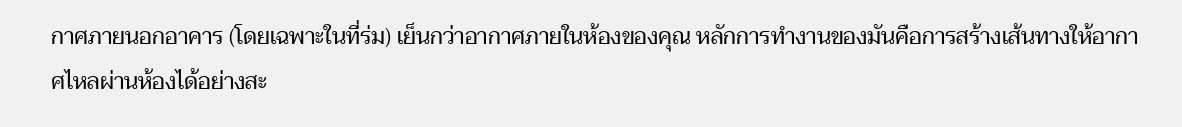กาศภายนอกอาคาร (โดยเฉพาะในที่ร่ม) เย็นกว่าอากาศภายในห้องของคุณ หลักการทำงานของมันคือการสร้างเส้นทางให้อากาศไหลผ่านห้องได้อย่างสะ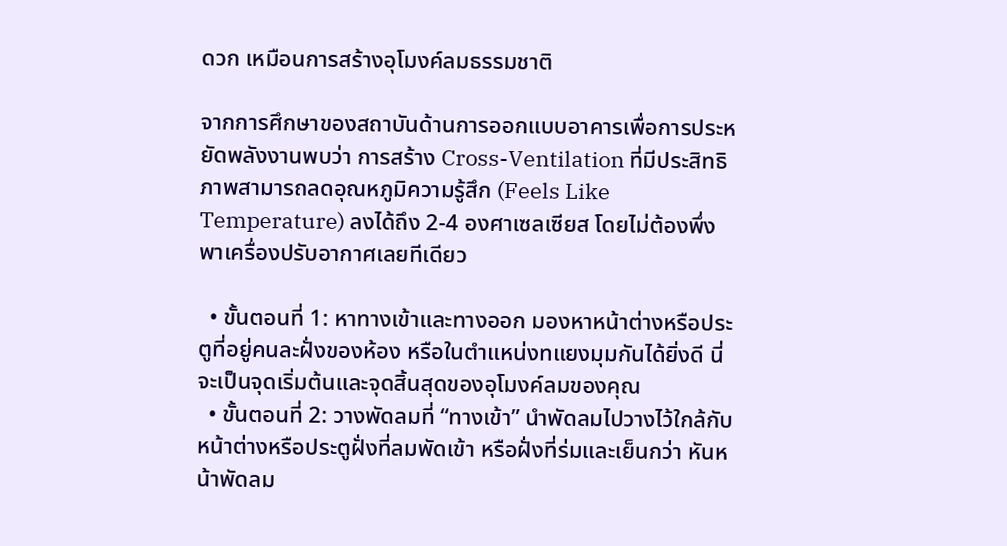ดวก เหมือนการสร้างอุโมงค์ลมธรรมชาติ

จากการศึกษาของสถาบันด้านการออกแบบอาคารเพื่อการประหยัดพลังงานพบว่า การสร้าง Cross-Ventilation ที่มีประสิทธิภาพสามารถลดอุณหภูมิความรู้สึก (Feels Like Temperature) ลงได้ถึง 2-4 องศาเซลเซียส โดยไม่ต้องพึ่งพาเครื่องปรับอากาศเลยทีเดียว

  • ขั้นตอนที่ 1: หาทางเข้าและทางออก มองหาหน้าต่างหรือประตูที่อยู่คนละฝั่งของห้อง หรือในตำแหน่งทแยงมุมกันได้ยิ่งดี นี่จะเป็นจุดเริ่มต้นและจุดสิ้นสุดของอุโมงค์ลมของคุณ
  • ขั้นตอนที่ 2: วางพัดลมที่ “ทางเข้า” นำพัดลมไปวางไว้ใกล้กับหน้าต่างหรือประตูฝั่งที่ลมพัดเข้า หรือฝั่งที่ร่มและเย็นกว่า หันหน้าพัดลม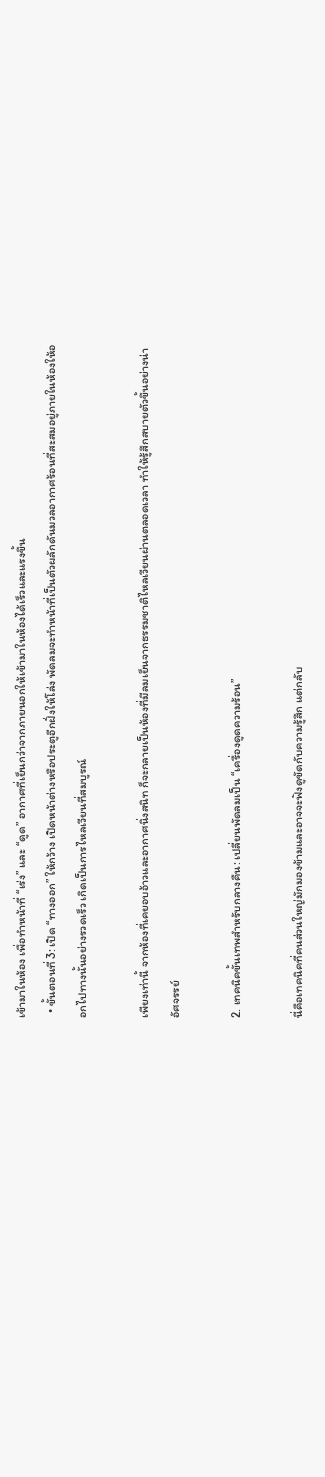เข้ามาในห้อง เพื่อทำหน้าที่ “เร่ง” และ “ดูด” อากาศที่เย็นกว่าจากภายนอกให้เข้ามาในห้องได้เร็วและแรงขึ้น
  • ขั้นตอนที่ 3: เปิด “ทางออก” ให้กว้าง เปิดหน้าต่างหรือประตูอีกฝั่งให้โล่ง พัดลมจะทำหน้าที่เป็นตัวผลักดันมวลอากาศร้อนที่สะสมอยู่ภายในห้องให้ออกไปทางนั้นอย่างรวดเร็ว เกิดเป็นการไหลเวียนที่สมบูรณ์

เพียงเท่านี้ จากห้องที่เคยอบอ้าวและอากาศนิ่งสนิท ก็จะกลายเป็นห้องที่มีลมเย็นจากธรรมชาติไหลเวียนผ่านตลอดเวลา ทำให้รู้สึกสบายตัวขึ้นอย่างน่าอัศจรรย์

2. เทคนิคขั้นเทพสำหรับกลางคืน: เปลี่ยนพัดลมเป็น “เครื่องดูดความร้อน”

นี่คือเทคนิคที่คนส่วนใหญ่มักมองข้ามและอาจจะฟังดูขัดกับความรู้สึก แต่กลับ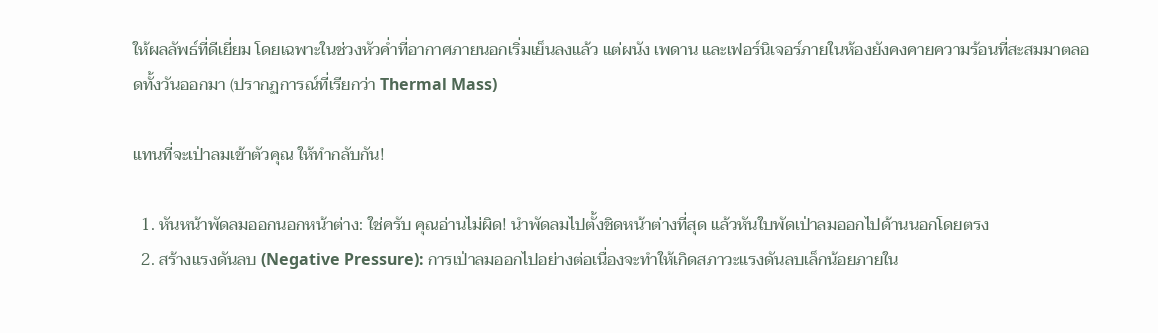ให้ผลลัพธ์ที่ดีเยี่ยม โดยเฉพาะในช่วงหัวค่ำที่อากาศภายนอกเริ่มเย็นลงแล้ว แต่ผนัง เพดาน และเฟอร์นิเจอร์ภายในห้องยังคงคายความร้อนที่สะสมมาตลอดทั้งวันออกมา (ปรากฏการณ์ที่เรียกว่า Thermal Mass)

แทนที่จะเป่าลมเข้าตัวคุณ ให้ทำกลับกัน!

  1. หันหน้าพัดลมออกนอกหน้าต่าง: ใช่ครับ คุณอ่านไม่ผิด! นำพัดลมไปตั้งชิดหน้าต่างที่สุด แล้วหันใบพัดเป่าลมออกไปด้านนอกโดยตรง
  2. สร้างแรงดันลบ (Negative Pressure): การเป่าลมออกไปอย่างต่อเนื่องจะทำให้เกิดสภาวะแรงดันลบเล็กน้อยภายใน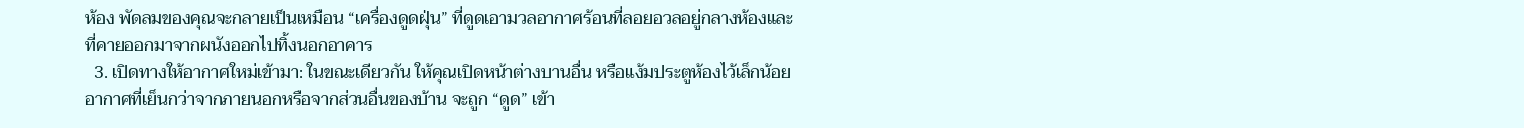ห้อง พัดลมของคุณจะกลายเป็นเหมือน “เครื่องดูดฝุ่น” ที่ดูดเอามวลอากาศร้อนที่ลอยอวลอยู่กลางห้องและที่คายออกมาจากผนังออกไปทิ้งนอกอาคาร
  3. เปิดทางให้อากาศใหม่เข้ามา: ในขณะเดียวกัน ให้คุณเปิดหน้าต่างบานอื่น หรือแง้มประตูห้องไว้เล็กน้อย อากาศที่เย็นกว่าจากภายนอกหรือจากส่วนอื่นของบ้าน จะถูก “ดูด” เข้า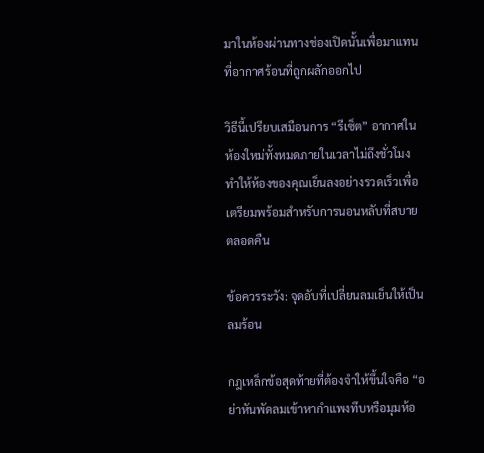มาในห้องผ่านทางช่องเปิดนั้นเพื่อมาแทนที่อากาศร้อนที่ถูกผลักออกไป

วิธีนี้เปรียบเสมือนการ “รีเซ็ต” อากาศในห้องใหม่ทั้งหมดภายในเวลาไม่ถึงชั่วโมง ทำให้ห้องของคุณเย็นลงอย่างรวดเร็วเพื่อเตรียมพร้อมสำหรับการนอนหลับที่สบายตลอดคืน

ข้อควรระวัง: จุดอับที่เปลี่ยนลมเย็นให้เป็นลมร้อน

กฎเหล็กข้อสุดท้ายที่ต้องจำให้ขึ้นใจคือ “อย่าหันพัดลมเข้าหากำแพงทึบหรือมุมห้อ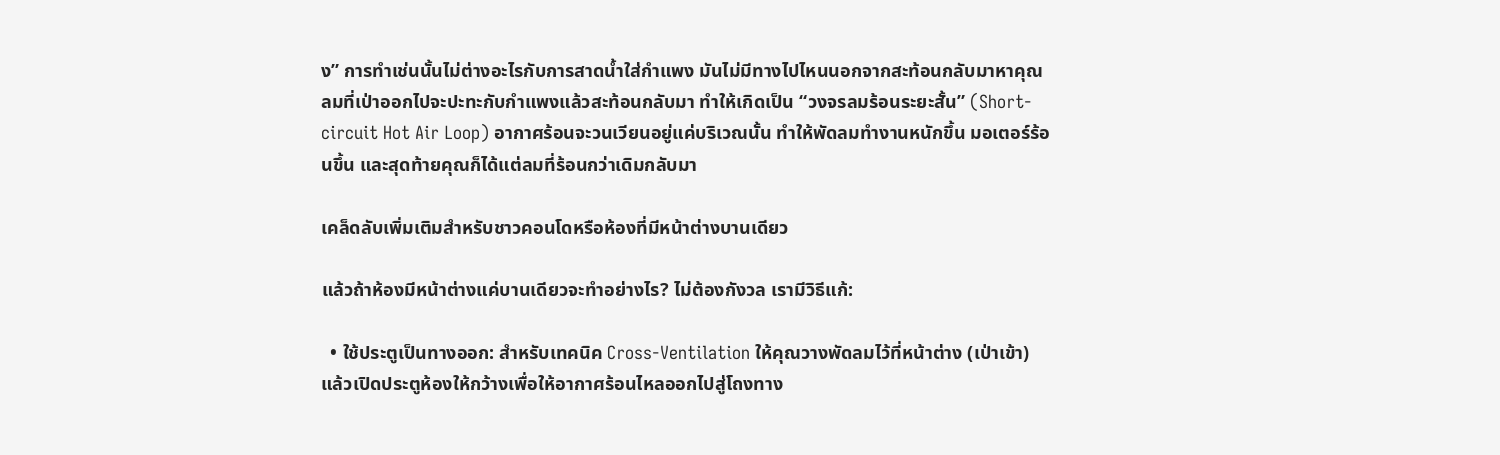ง” การทำเช่นนั้นไม่ต่างอะไรกับการสาดน้ำใส่กำแพง มันไม่มีทางไปไหนนอกจากสะท้อนกลับมาหาคุณ ลมที่เป่าออกไปจะปะทะกับกำแพงแล้วสะท้อนกลับมา ทำให้เกิดเป็น “วงจรลมร้อนระยะสั้น” (Short-circuit Hot Air Loop) อากาศร้อนจะวนเวียนอยู่แค่บริเวณนั้น ทำให้พัดลมทำงานหนักขึ้น มอเตอร์ร้อนขึ้น และสุดท้ายคุณก็ได้แต่ลมที่ร้อนกว่าเดิมกลับมา

เคล็ดลับเพิ่มเติมสำหรับชาวคอนโดหรือห้องที่มีหน้าต่างบานเดียว

แล้วถ้าห้องมีหน้าต่างแค่บานเดียวจะทำอย่างไร? ไม่ต้องกังวล เรามีวิธีแก้:

  • ใช้ประตูเป็นทางออก: สำหรับเทคนิค Cross-Ventilation ให้คุณวางพัดลมไว้ที่หน้าต่าง (เป่าเข้า) แล้วเปิดประตูห้องให้กว้างเพื่อให้อากาศร้อนไหลออกไปสู่โถงทาง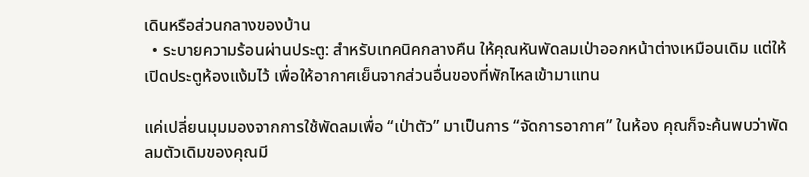เดินหรือส่วนกลางของบ้าน
  • ระบายความร้อนผ่านประตู: สำหรับเทคนิคกลางคืน ให้คุณหันพัดลมเป่าออกหน้าต่างเหมือนเดิม แต่ให้เปิดประตูห้องแง้มไว้ เพื่อให้อากาศเย็นจากส่วนอื่นของที่พักไหลเข้ามาแทน

แค่เปลี่ยนมุมมองจากการใช้พัดลมเพื่อ “เป่าตัว” มาเป็นการ “จัดการอากาศ” ในห้อง คุณก็จะค้นพบว่าพัดลมตัวเดิมของคุณมี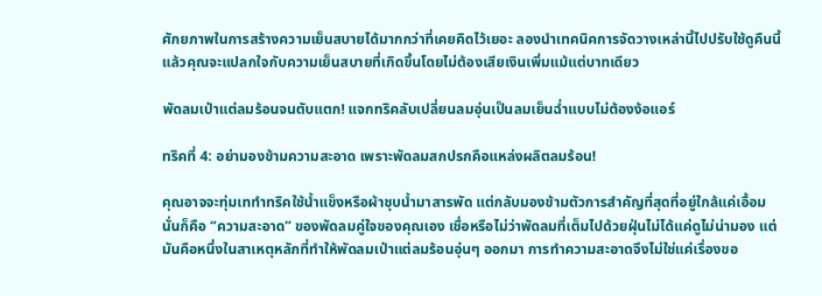ศักยภาพในการสร้างความเย็นสบายได้มากกว่าที่เคยคิดไว้เยอะ ลองนำเทคนิคการจัดวางเหล่านี้ไปปรับใช้ดูคืนนี้ แล้วคุณจะแปลกใจกับความเย็นสบายที่เกิดขึ้นโดยไม่ต้องเสียเงินเพิ่มแม้แต่บาทเดียว

พัดลมเป่าแต่ลมร้อนจนตับแตก! แจกทริคลับเปลี่ยนลมอุ่นเป็นลมเย็นฉ่ำแบบไม่ต้องง้อแอร์

ทริคที่ 4: อย่ามองข้ามความสะอาด เพราะพัดลมสกปรกคือแหล่งผลิตลมร้อน!

คุณอาจจะทุ่มเททำทริคใช้น้ำแข็งหรือผ้าชุบน้ำมาสารพัด แต่กลับมองข้ามตัวการสำคัญที่สุดที่อยู่ใกล้แค่เอื้อม นั่นก็คือ “ความสะอาด” ของพัดลมคู่ใจของคุณเอง เชื่อหรือไม่ว่าพัดลมที่เต็มไปด้วยฝุ่นไม่ได้แค่ดูไม่น่ามอง แต่มันคือหนึ่งในสาเหตุหลักที่ทำให้พัดลมเป่าแต่ลมร้อนอุ่นๆ ออกมา การทำความสะอาดจึงไม่ใช่แค่เรื่องขอ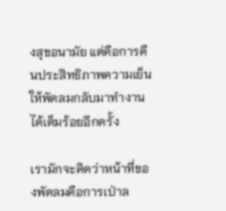งสุขอนามัย แต่คือการคืนประสิทธิภาพความเย็นให้พัดลมกลับมาทำงานได้เต็มร้อยอีกครั้ง

เรามักจะคิดว่าหน้าที่ของพัดลมคือการเป่าล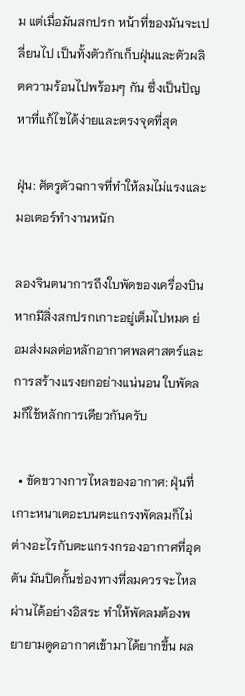ม แต่เมื่อมันสกปรก หน้าที่ของมันจะเปลี่ยนไป เป็นทั้งตัวกักเก็บฝุ่นและตัวผลิตความร้อนไปพร้อมๆ กัน ซึ่งเป็นปัญหาที่แก้ไขได้ง่ายและตรงจุดที่สุด

ฝุ่น: ศัตรูตัวฉกาจที่ทำให้ลมไม่แรงและมอเตอร์ทำงานหนัก

ลองจินตนาการถึงใบพัดของเครื่องบิน หากมีสิ่งสกปรกเกาะอยู่เต็มไปหมด ย่อมส่งผลต่อหลักอากาศพลศาสตร์และการสร้างแรงยกอย่างแน่นอน ใบพัดลมก็ใช้หลักการเดียวกันครับ

  • ขัดขวางการไหลของอากาศ: ฝุ่นที่เกาะหนาเตอะบนตะแกรงพัดลมก็ไม่ต่างอะไรกับตะแกรงกรองอากาศที่อุดตัน มันปิดกั้นช่องทางที่ลมควรจะไหลผ่านได้อย่างอิสระ ทำให้พัดลมต้องพยายามดูดอากาศเข้ามาได้ยากขึ้น ผล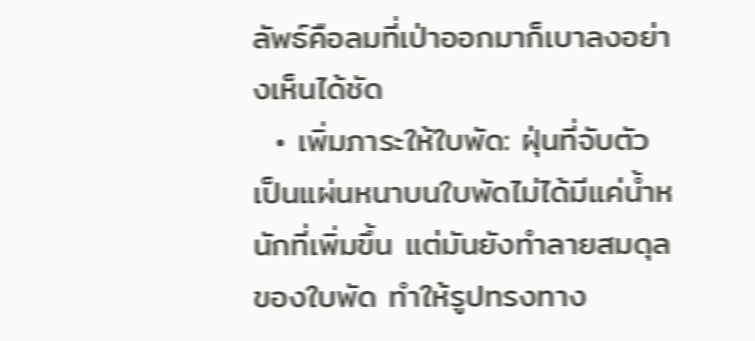ลัพธ์คือลมที่เป่าออกมาก็เบาลงอย่างเห็นได้ชัด
  • เพิ่มภาระให้ใบพัด: ฝุ่นที่จับตัวเป็นแผ่นหนาบนใบพัดไม่ได้มีแค่น้ำหนักที่เพิ่มขึ้น แต่มันยังทำลายสมดุลของใบพัด ทำให้รูปทรงทาง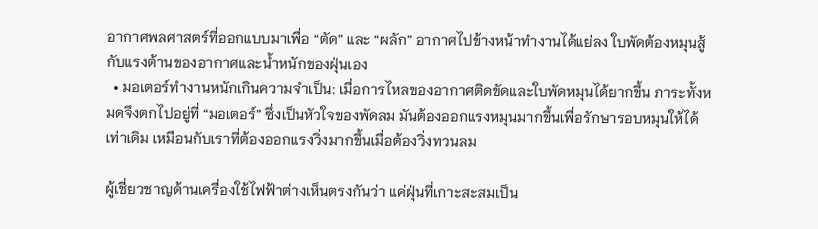อากาศพลศาสตร์ที่ออกแบบมาเพื่อ “ตัด” และ “ผลัก” อากาศไปข้างหน้าทำงานได้แย่ลง ใบพัดต้องหมุนสู้กับแรงต้านของอากาศและน้ำหนักของฝุ่นเอง
  • มอเตอร์ทำงานหนักเกินความจำเป็น: เมื่อการไหลของอากาศติดขัดและใบพัดหมุนได้ยากขึ้น ภาระทั้งหมดจึงตกไปอยู่ที่ “มอเตอร์” ซึ่งเป็นหัวใจของพัดลม มันต้องออกแรงหมุนมากขึ้นเพื่อรักษารอบหมุนให้ได้เท่าเดิม เหมือนกับเราที่ต้องออกแรงวิ่งมากขึ้นเมื่อต้องวิ่งทวนลม

ผู้เชี่ยวชาญด้านเครื่องใช้ไฟฟ้าต่างเห็นตรงกันว่า แค่ฝุ่นที่เกาะสะสมเป็น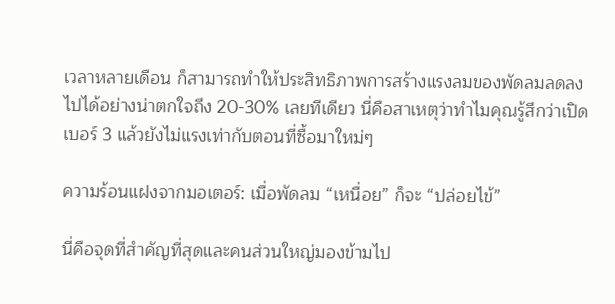เวลาหลายเดือน ก็สามารถทำให้ประสิทธิภาพการสร้างแรงลมของพัดลมลดลงไปได้อย่างน่าตกใจถึง 20-30% เลยทีเดียว นี่คือสาเหตุว่าทำไมคุณรู้สึกว่าเปิดเบอร์ 3 แล้วยังไม่แรงเท่ากับตอนที่ซื้อมาใหม่ๆ

ความร้อนแฝงจากมอเตอร์: เมื่อพัดลม “เหนื่อย” ก็จะ “ปล่อยไข้”

นี่คือจุดที่สำคัญที่สุดและคนส่วนใหญ่มองข้ามไป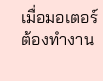เมื่อมอเตอร์ต้องทำงาน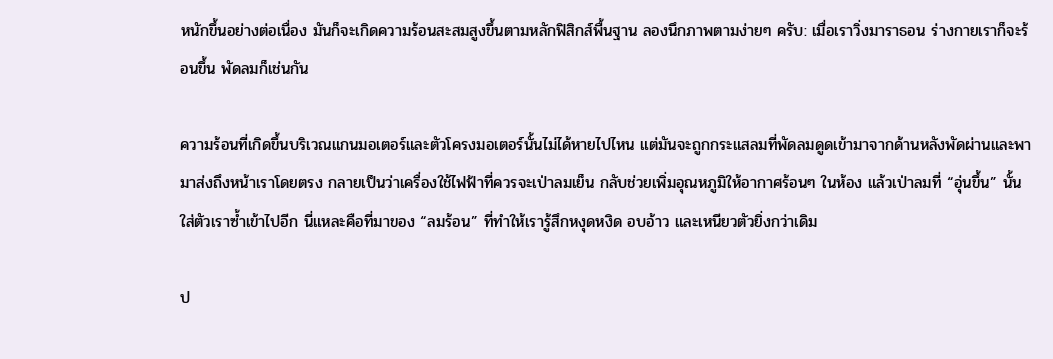หนักขึ้นอย่างต่อเนื่อง มันก็จะเกิดความร้อนสะสมสูงขึ้นตามหลักฟิสิกส์พื้นฐาน ลองนึกภาพตามง่ายๆ ครับ: เมื่อเราวิ่งมาราธอน ร่างกายเราก็จะร้อนขึ้น พัดลมก็เช่นกัน

ความร้อนที่เกิดขึ้นบริเวณแกนมอเตอร์และตัวโครงมอเตอร์นั้นไม่ได้หายไปไหน แต่มันจะถูกกระแสลมที่พัดลมดูดเข้ามาจากด้านหลังพัดผ่านและพามาส่งถึงหน้าเราโดยตรง กลายเป็นว่าเครื่องใช้ไฟฟ้าที่ควรจะเป่าลมเย็น กลับช่วยเพิ่มอุณหภูมิให้อากาศร้อนๆ ในห้อง แล้วเป่าลมที่ “อุ่นขึ้น” นั้นใส่ตัวเราซ้ำเข้าไปอีก นี่แหละคือที่มาของ “ลมร้อน” ที่ทำให้เรารู้สึกหงุดหงิด อบอ้าว และเหนียวตัวยิ่งกว่าเดิม

ป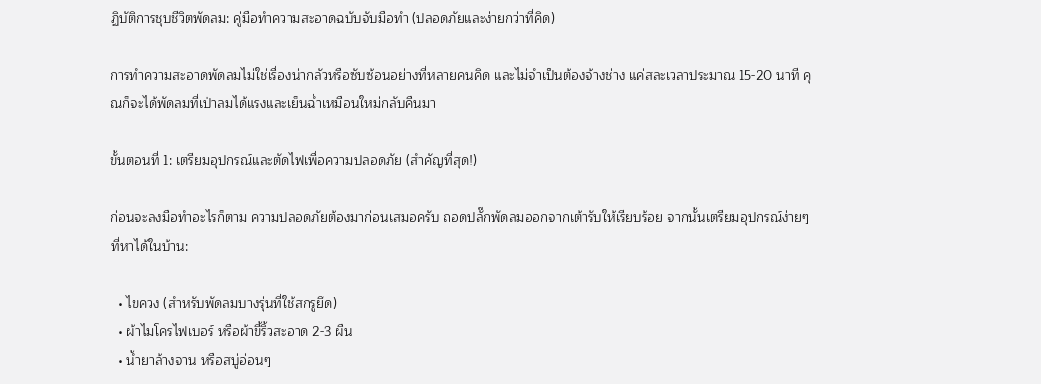ฏิบัติการชุบชีวิตพัดลม: คู่มือทำความสะอาดฉบับจับมือทำ (ปลอดภัยและง่ายกว่าที่คิด)

การทำความสะอาดพัดลมไม่ใช่เรื่องน่ากลัวหรือซับซ้อนอย่างที่หลายคนคิด และไม่จำเป็นต้องจ้างช่าง แค่สละเวลาประมาณ 15-20 นาที คุณก็จะได้พัดลมที่เป่าลมได้แรงและเย็นฉ่ำเหมือนใหม่กลับคืนมา

ขั้นตอนที่ 1: เตรียมอุปกรณ์และตัดไฟเพื่อความปลอดภัย (สำคัญที่สุด!)

ก่อนจะลงมือทำอะไรก็ตาม ความปลอดภัยต้องมาก่อนเสมอครับ ถอดปลั๊กพัดลมออกจากเต้ารับให้เรียบร้อย จากนั้นเตรียมอุปกรณ์ง่ายๆ ที่หาได้ในบ้าน:

  • ไขควง (สำหรับพัดลมบางรุ่นที่ใช้สกรูยึด)
  • ผ้าไมโครไฟเบอร์ หรือผ้าขี้ริ้วสะอาด 2-3 ผืน
  • น้ำยาล้างจาน หรือสบู่อ่อนๆ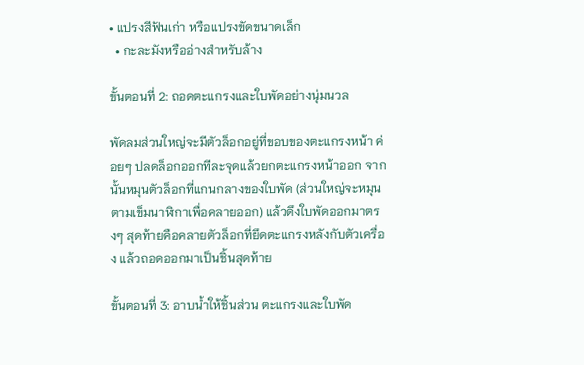• แปรงสีฟันเก่า หรือแปรงขัดขนาดเล็ก
  • กะละมังหรืออ่างสำหรับล้าง

ขั้นตอนที่ 2: ถอดตะแกรงและใบพัดอย่างนุ่มนวล

พัดลมส่วนใหญ่จะมีตัวล็อกอยู่ที่ขอบของตะแกรงหน้า ค่อยๆ ปลดล็อกออกทีละจุดแล้วยกตะแกรงหน้าออก จากนั้นหมุนตัวล็อกที่แกนกลางของใบพัด (ส่วนใหญ่จะหมุนตามเข็มนาฬิกาเพื่อคลายออก) แล้วดึงใบพัดออกมาตรงๆ สุดท้ายคือคลายตัวล็อกที่ยึดตะแกรงหลังกับตัวเครื่อง แล้วถอดออกมาเป็นชิ้นสุดท้าย

ขั้นตอนที่ 3: อาบน้ำให้ชิ้นส่วน ตะแกรงและใบพัด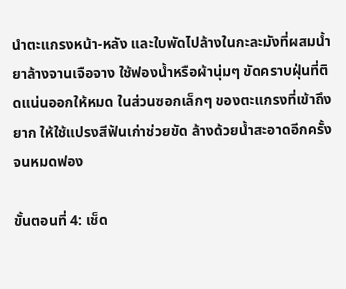นำตะแกรงหน้า-หลัง และใบพัดไปล้างในกะละมังที่ผสมน้ำยาล้างจานเจือจาง ใช้ฟองน้ำหรือผ้านุ่มๆ ขัดคราบฝุ่นที่ติดแน่นออกให้หมด ในส่วนซอกเล็กๆ ของตะแกรงที่เข้าถึงยาก ให้ใช้แปรงสีฟันเก่าช่วยขัด ล้างด้วยน้ำสะอาดอีกครั้งจนหมดฟอง

ขั้นตอนที่ 4: เช็ด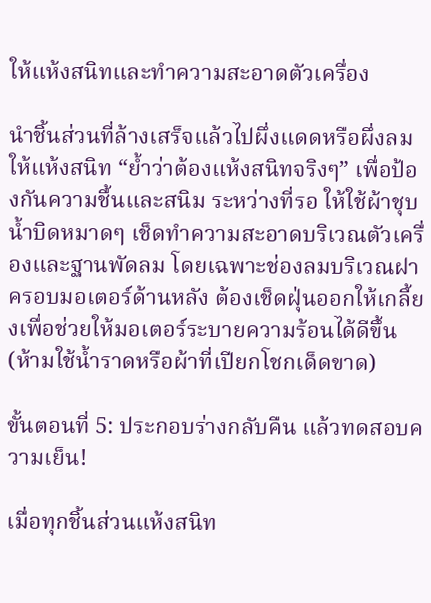ให้แห้งสนิทและทำความสะอาดตัวเครื่อง

นำชิ้นส่วนที่ล้างเสร็จแล้วไปผึ่งแดดหรือผึ่งลมให้แห้งสนิท “ย้ำว่าต้องแห้งสนิทจริงๆ” เพื่อป้องกันความชื้นและสนิม ระหว่างที่รอ ให้ใช้ผ้าชุบน้ำบิดหมาดๆ เช็ดทำความสะอาดบริเวณตัวเครื่องและฐานพัดลม โดยเฉพาะช่องลมบริเวณฝาครอบมอเตอร์ด้านหลัง ต้องเช็ดฝุ่นออกให้เกลี้ยงเพื่อช่วยให้มอเตอร์ระบายความร้อนได้ดีขึ้น (ห้ามใช้น้ำราดหรือผ้าที่เปียกโชกเด็ดขาด)

ขั้นตอนที่ 5: ประกอบร่างกลับคืน แล้วทดสอบความเย็น!

เมื่อทุกชิ้นส่วนแห้งสนิท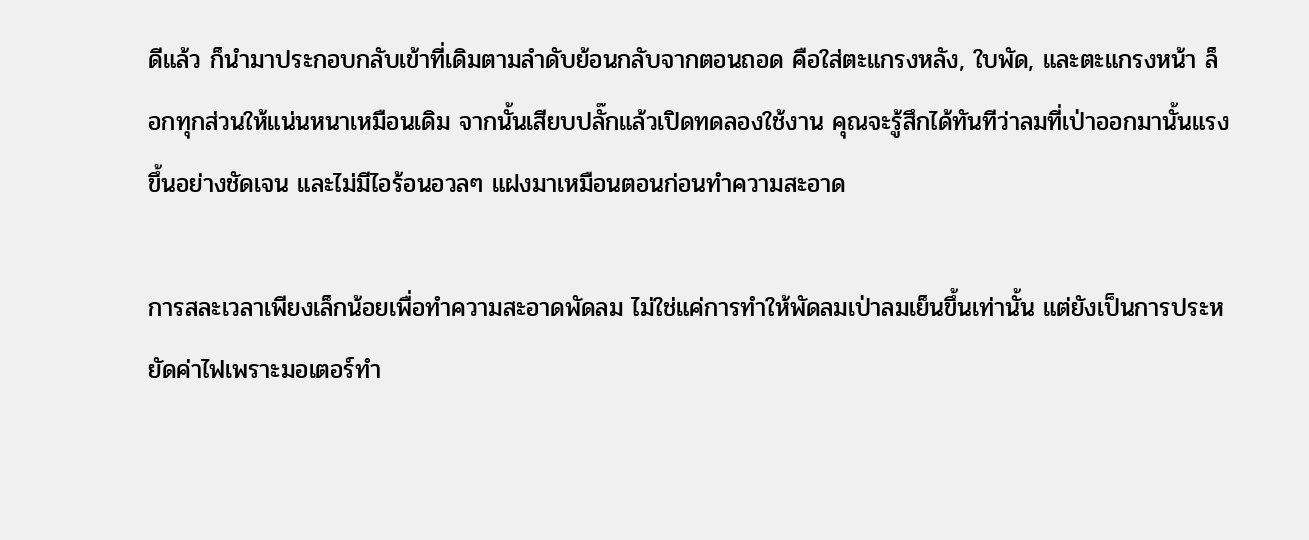ดีแล้ว ก็นำมาประกอบกลับเข้าที่เดิมตามลำดับย้อนกลับจากตอนถอด คือใส่ตะแกรงหลัง, ใบพัด, และตะแกรงหน้า ล็อกทุกส่วนให้แน่นหนาเหมือนเดิม จากนั้นเสียบปลั๊กแล้วเปิดทดลองใช้งาน คุณจะรู้สึกได้ทันทีว่าลมที่เป่าออกมานั้นแรงขึ้นอย่างชัดเจน และไม่มีไอร้อนอวลๆ แฝงมาเหมือนตอนก่อนทำความสะอาด

การสละเวลาเพียงเล็กน้อยเพื่อทำความสะอาดพัดลม ไม่ใช่แค่การทำให้พัดลมเป่าลมเย็นขึ้นเท่านั้น แต่ยังเป็นการประหยัดค่าไฟเพราะมอเตอร์ทำ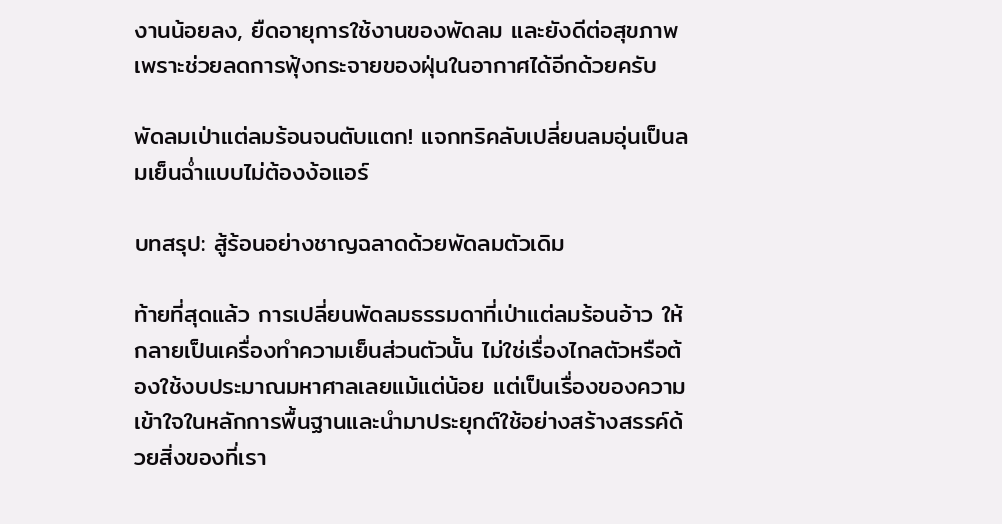งานน้อยลง, ยืดอายุการใช้งานของพัดลม และยังดีต่อสุขภาพเพราะช่วยลดการฟุ้งกระจายของฝุ่นในอากาศได้อีกด้วยครับ

พัดลมเป่าแต่ลมร้อนจนตับแตก! แจกทริคลับเปลี่ยนลมอุ่นเป็นลมเย็นฉ่ำแบบไม่ต้องง้อแอร์

บทสรุป: สู้ร้อนอย่างชาญฉลาดด้วยพัดลมตัวเดิม

ท้ายที่สุดแล้ว การเปลี่ยนพัดลมธรรมดาที่เป่าแต่ลมร้อนอ้าว ให้กลายเป็นเครื่องทำความเย็นส่วนตัวนั้น ไม่ใช่เรื่องไกลตัวหรือต้องใช้งบประมาณมหาศาลเลยแม้แต่น้อย แต่เป็นเรื่องของความเข้าใจในหลักการพื้นฐานและนำมาประยุกต์ใช้อย่างสร้างสรรค์ด้วยสิ่งของที่เรา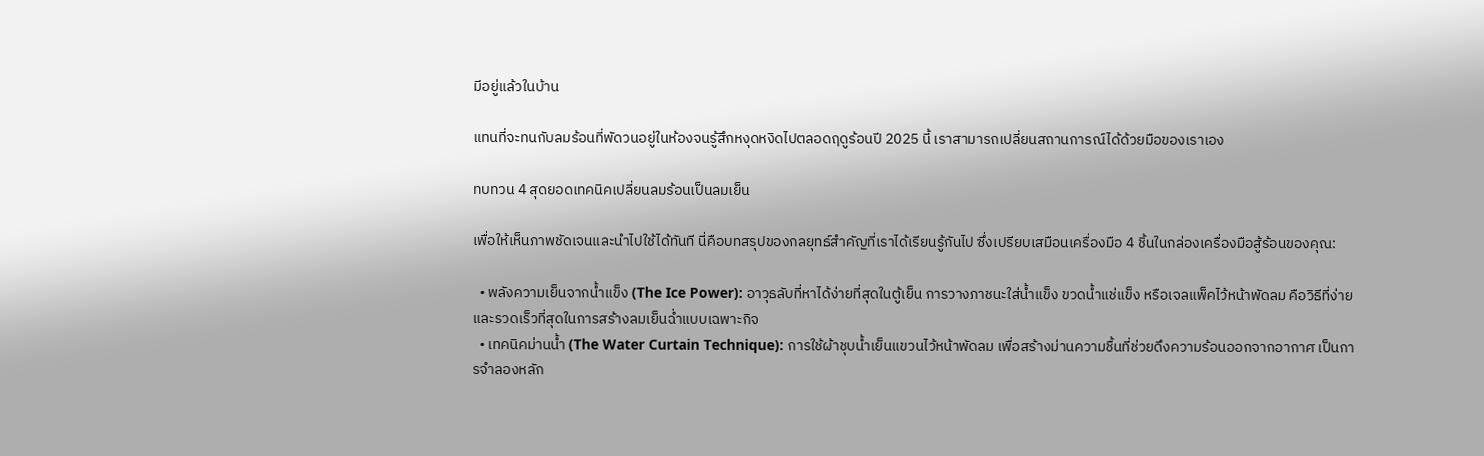มีอยู่แล้วในบ้าน

แทนที่จะทนกับลมร้อนที่พัดวนอยู่ในห้องจนรู้สึกหงุดหงิดไปตลอดฤดูร้อนปี 2025 นี้ เราสามารถเปลี่ยนสถานการณ์ได้ด้วยมือของเราเอง

ทบทวน 4 สุดยอดเทคนิคเปลี่ยนลมร้อนเป็นลมเย็น

เพื่อให้เห็นภาพชัดเจนและนำไปใช้ได้ทันที นี่คือบทสรุปของกลยุทธ์สำคัญที่เราได้เรียนรู้กันไป ซึ่งเปรียบเสมือนเครื่องมือ 4 ชิ้นในกล่องเครื่องมือสู้ร้อนของคุณ:

  • พลังความเย็นจากน้ำแข็ง (The Ice Power): อาวุธลับที่หาได้ง่ายที่สุดในตู้เย็น การวางภาชนะใส่น้ำแข็ง ขวดน้ำแช่แข็ง หรือเจลแพ็คไว้หน้าพัดลม คือวิธีที่ง่ายและรวดเร็วที่สุดในการสร้างลมเย็นฉ่ำแบบเฉพาะกิจ
  • เทคนิคม่านน้ำ (The Water Curtain Technique): การใช้ผ้าชุบน้ำเย็นแขวนไว้หน้าพัดลม เพื่อสร้างม่านความชื้นที่ช่วยดึงความร้อนออกจากอากาศ เป็นการจำลองหลัก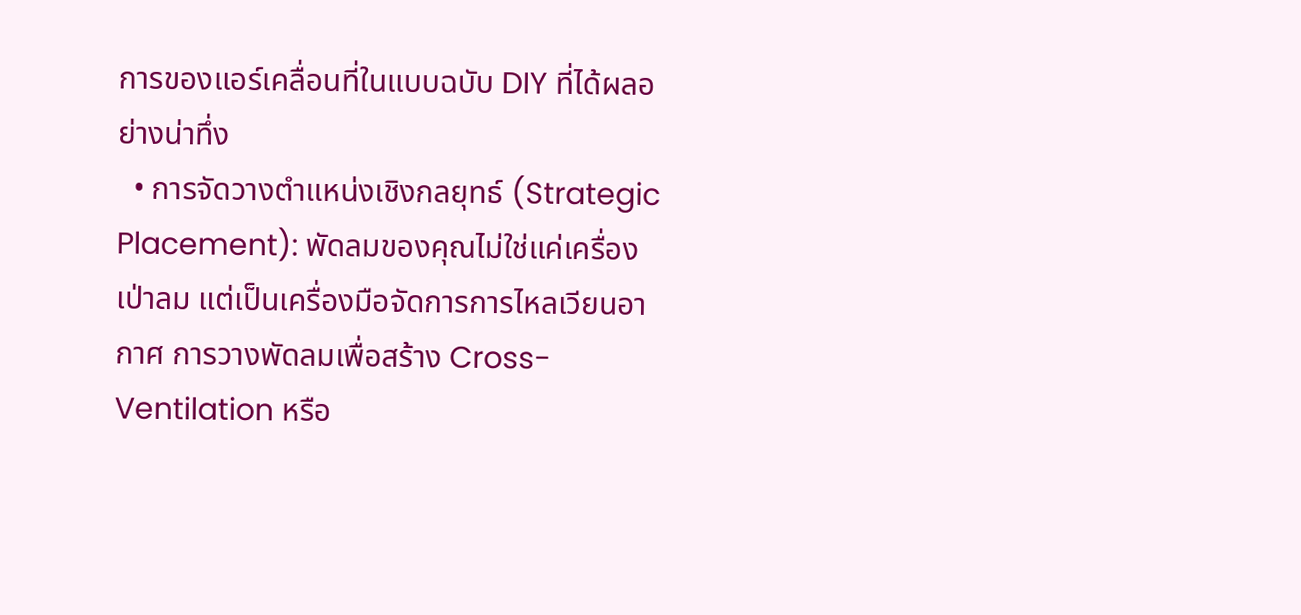การของแอร์เคลื่อนที่ในแบบฉบับ DIY ที่ได้ผลอย่างน่าทึ่ง
  • การจัดวางตำแหน่งเชิงกลยุทธ์ (Strategic Placement): พัดลมของคุณไม่ใช่แค่เครื่องเป่าลม แต่เป็นเครื่องมือจัดการการไหลเวียนอากาศ การวางพัดลมเพื่อสร้าง Cross-Ventilation หรือ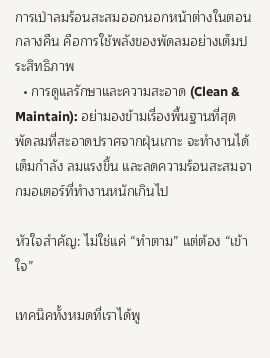การเป่าลมร้อนสะสมออกนอกหน้าต่างในตอนกลางคืน คือการใช้พลังของพัดลมอย่างเต็มประสิทธิภาพ
  • การดูแลรักษาและความสะอาด (Clean & Maintain): อย่ามองข้ามเรื่องพื้นฐานที่สุด พัดลมที่สะอาดปราศจากฝุ่นเกาะ จะทำงานได้เต็มกำลัง ลมแรงขึ้น และลดความร้อนสะสมจากมอเตอร์ที่ทำงานหนักเกินไป

หัวใจสำคัญ: ไม่ใช่แค่ “ทำตาม” แต่ต้อง “เข้าใจ”

เทคนิคทั้งหมดที่เราได้พู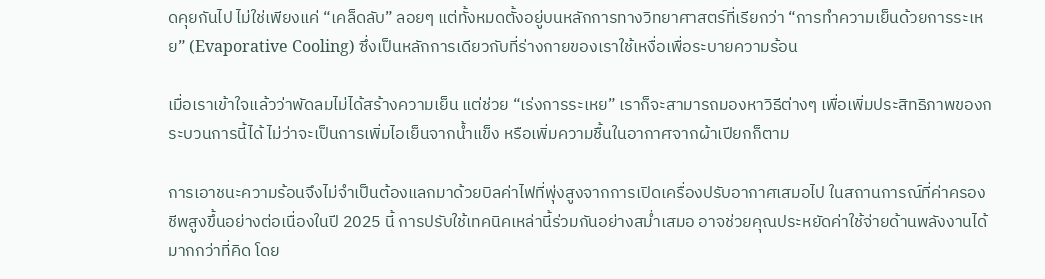ดคุยกันไป ไม่ใช่เพียงแค่ “เคล็ดลับ” ลอยๆ แต่ทั้งหมดตั้งอยู่บนหลักการทางวิทยาศาสตร์ที่เรียกว่า “การทำความเย็นด้วยการระเหย” (Evaporative Cooling) ซึ่งเป็นหลักการเดียวกับที่ร่างกายของเราใช้เหงื่อเพื่อระบายความร้อน

เมื่อเราเข้าใจแล้วว่าพัดลมไม่ได้สร้างความเย็น แต่ช่วย “เร่งการระเหย” เราก็จะสามารถมองหาวิธีต่างๆ เพื่อเพิ่มประสิทธิภาพของกระบวนการนี้ได้ ไม่ว่าจะเป็นการเพิ่มไอเย็นจากน้ำแข็ง หรือเพิ่มความชื้นในอากาศจากผ้าเปียกก็ตาม

การเอาชนะความร้อนจึงไม่จำเป็นต้องแลกมาด้วยบิลค่าไฟที่พุ่งสูงจากการเปิดเครื่องปรับอากาศเสมอไป ในสถานการณ์ที่ค่าครองชีพสูงขึ้นอย่างต่อเนื่องในปี 2025 นี้ การปรับใช้เทคนิคเหล่านี้ร่วมกันอย่างสม่ำเสมอ อาจช่วยคุณประหยัดค่าใช้จ่ายด้านพลังงานได้มากกว่าที่คิด โดย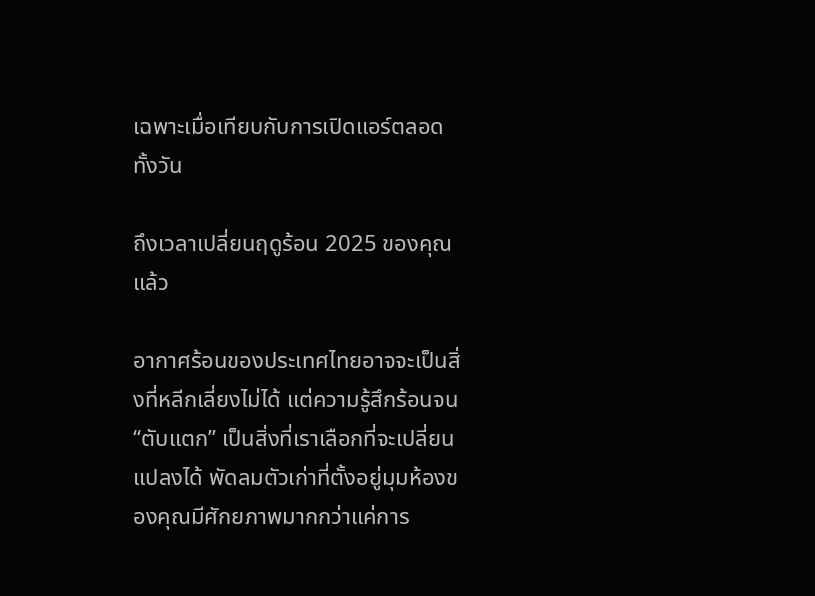เฉพาะเมื่อเทียบกับการเปิดแอร์ตลอดทั้งวัน

ถึงเวลาเปลี่ยนฤดูร้อน 2025 ของคุณแล้ว

อากาศร้อนของประเทศไทยอาจจะเป็นสิ่งที่หลีกเลี่ยงไม่ได้ แต่ความรู้สึกร้อนจน “ตับแตก” เป็นสิ่งที่เราเลือกที่จะเปลี่ยนแปลงได้ พัดลมตัวเก่าที่ตั้งอยู่มุมห้องของคุณมีศักยภาพมากกว่าแค่การ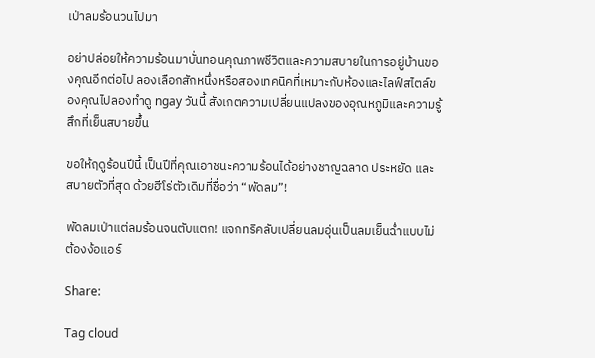เป่าลมร้อนวนไปมา

อย่าปล่อยให้ความร้อนมาบั่นทอนคุณภาพชีวิตและความสบายในการอยู่บ้านของคุณอีกต่อไป ลองเลือกสักหนึ่งหรือสองเทคนิคที่เหมาะกับห้องและไลฟ์สไตล์ของคุณไปลองทำดู ngay วันนี้ สังเกตความเปลี่ยนแปลงของอุณหภูมิและความรู้สึกที่เย็นสบายขึ้น

ขอให้ฤดูร้อนปีนี้ เป็นปีที่คุณเอาชนะความร้อนได้อย่างชาญฉลาด ประหยัด และสบายตัวที่สุด ด้วยฮีโร่ตัวเดิมที่ชื่อว่า “พัดลม”!

พัดลมเป่าแต่ลมร้อนจนตับแตก! แจกทริคลับเปลี่ยนลมอุ่นเป็นลมเย็นฉ่ำแบบไม่ต้องง้อแอร์

Share:

Tag cloud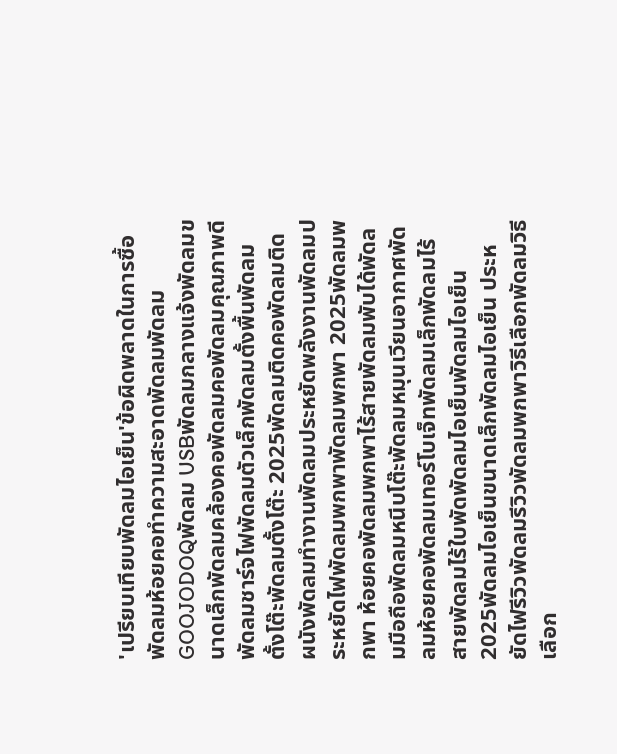'เปรียบเทียบพัดลมไอเย็น'ข้อผิดพลาดในการซื้อพัดลมห้อยคอทำความสะอาดพัดลมพัดลม GOOJODOQพัดลม USBพัดลมกลางแจ้งพัดลมขนาดเล็กพัดลมคล้องคอพัดลมคอพัดลมคุณภาพดีพัดลมชาร์จไฟพัดลมตัวเล็กพัดลมตั้งพื้นพัดลมตั้งโต๊ะพัดลมตั้งโต๊ะ 2025พัดลมติดคอพัดลมติดผนังพัดลมทำงานพัดลมประหยัดพลังงานพัดลมประหยัดไฟพัดลมพกพาพัดลมพกพา 2025พัดลมพกพา ห้อยคอพัดลมพกพาไร้สายพัดลมพับได้พัดลมมือถือพัดลมหนีบโต๊ะพัดลมหมุนเวียนอากาศพัดลมห้อยคอพัดลมเทอร์โบเจ็ทพัดลมเล็กพัดลมไร้สายพัดลมไร้ใบพัดพัดลมไอเย็นพัดลมไอเย็น 2025พัดลมไอเย็นขนาดเล็กพัดลมไอเย็น ประหยัดไฟรีวิวพัดลมรีวิวพัดลมพกพาวิธีเลือกพัดลมวิธีเลือก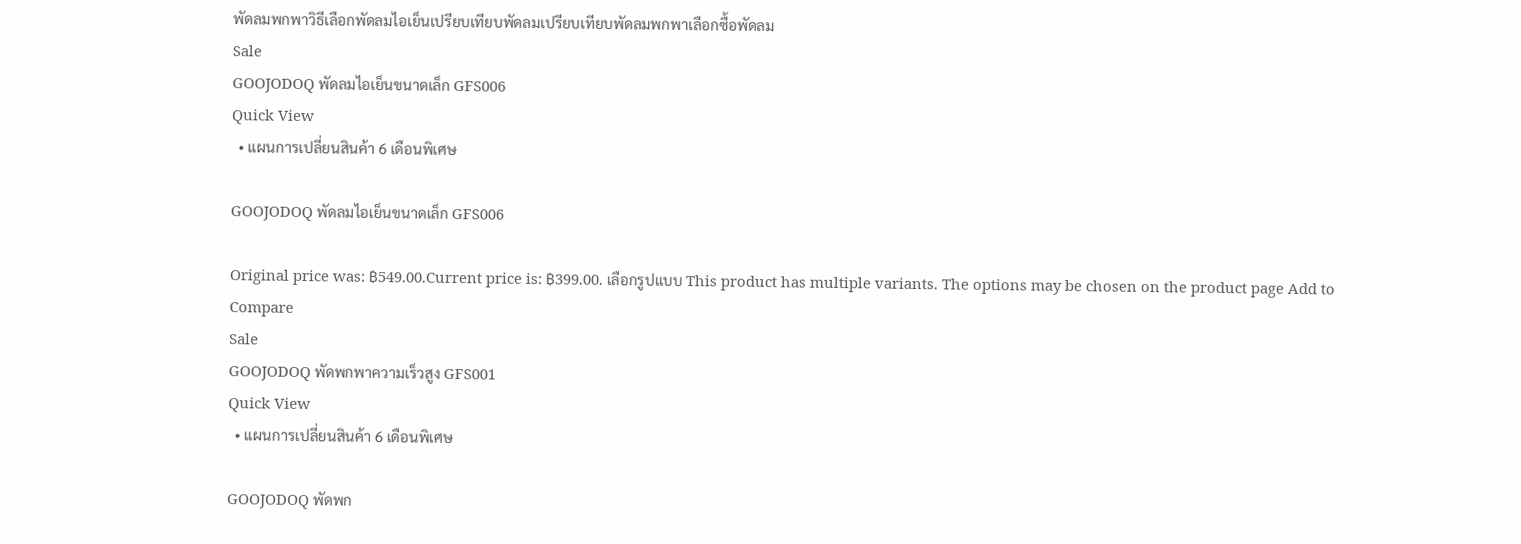พัดลมพกพาวิธีเลือกพัดลมไอเย็นเปรียบเทียบพัดลมเปรียบเทียบพัดลมพกพาเลือกซื้อพัดลม
Sale
GOOJODOQ พัดลมไอเย็นขนาดเล็ก GFS006
Quick View
  • แผนการเปลี่ยนสินค้า 6 เดือนพิเศษ

GOOJODOQ พัดลมไอเย็นขนาดเล็ก GFS006

Original price was: ฿549.00.Current price is: ฿399.00. เลือกรูปแบบ This product has multiple variants. The options may be chosen on the product page Add to Compare
Sale
GOOJODOQ พัดพกพาความเร็วสูง GFS001
Quick View
  • แผนการเปลี่ยนสินค้า 6 เดือนพิเศษ

GOOJODOQ พัดพก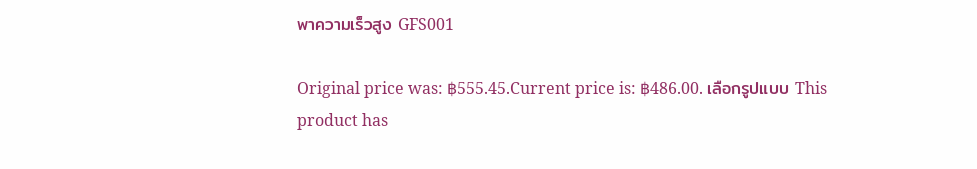พาความเร็วสูง GFS001

Original price was: ฿555.45.Current price is: ฿486.00. เลือกรูปแบบ This product has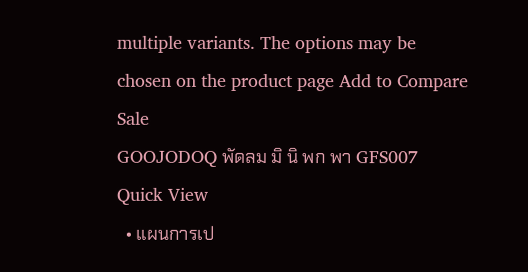multiple variants. The options may be chosen on the product page Add to Compare
Sale
GOOJODOQ พัดลม มิ นิ พก พา GFS007
Quick View
  • แผนการเป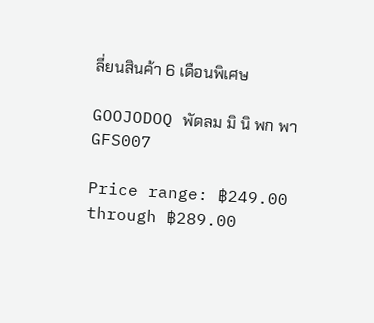ลี่ยนสินค้า 6 เดือนพิเศษ

GOOJODOQ พัดลม มิ นิ พก พา GFS007

Price range: ฿249.00 through ฿289.00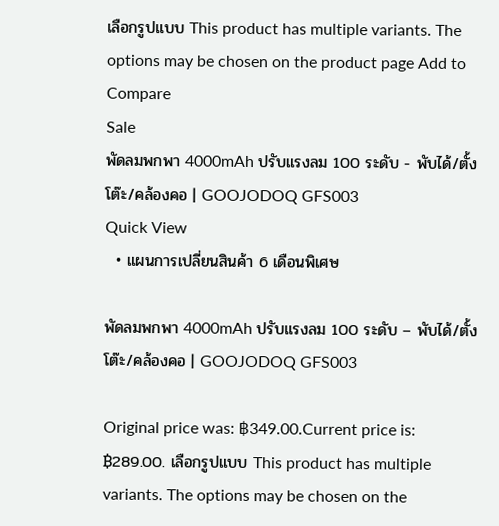เลือกรูปแบบ This product has multiple variants. The options may be chosen on the product page Add to Compare
Sale
พัดลมพกพา 4000mAh ปรับแรงลม 100 ระดับ - พับได้/ตั้งโต๊ะ/คล้องคอ | GOOJODOQ GFS003
Quick View
  • แผนการเปลี่ยนสินค้า 6 เดือนพิเศษ

พัดลมพกพา 4000mAh ปรับแรงลม 100 ระดับ – พับได้/ตั้งโต๊ะ/คล้องคอ | GOOJODOQ GFS003

Original price was: ฿349.00.Current price is: ฿289.00. เลือกรูปแบบ This product has multiple variants. The options may be chosen on the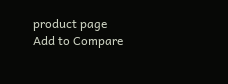product page Add to Compare